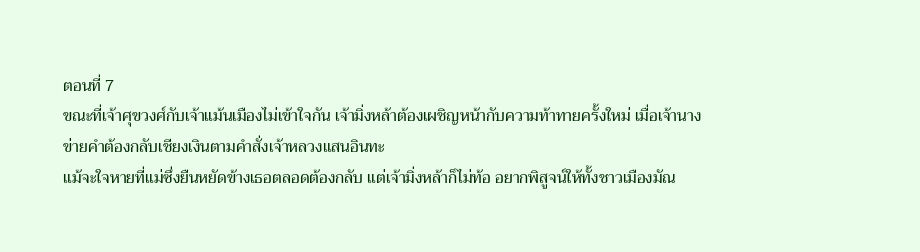ตอนที่ 7
ขณะที่เจ้าศุขวงศ์กับเจ้าแม้นเมืองไม่เข้าใจกัน เจ้ามิ่งหล้าต้องเผชิญหน้ากับความท้าทายครั้งใหม่ เมื่อเจ้านางข่ายคำต้องกลับเชียงเงินตามคำสั่งเจ้าหลวงแสนอินทะ
แม้จะใจหายที่แม่ซึ่งยืนหยัดข้างเธอตลอดต้องกลับ แต่เจ้ามิ่งหล้าก็ไม่ท้อ อยากพิสูจน์ให้ทั้งชาวเมืองมัณ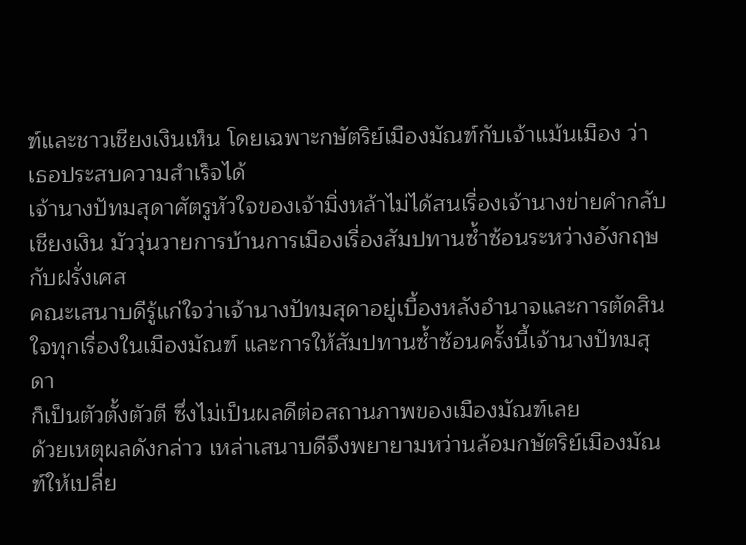ฑ์และชาวเชียงเงินเห็น โดยเฉพาะกษัตริย์เมืองมัณฑ์กับเจ้าแม้นเมือง ว่าเธอประสบความสำเร็จได้
เจ้านางปัทมสุดาศัตรูหัวใจของเจ้ามิ่งหล้าไม่ได้สนเรื่องเจ้านางข่ายคำกลับเชียงเงิน มัววุ่นวายการบ้านการเมืองเรื่องสัมปทานซ้ำซ้อนระหว่างอังกฤษกับฝรั่งเศส
คณะเสนาบดีรู้แก่ใจว่าเจ้านางปัทมสุดาอยู่เบื้องหลังอำนาจและการตัดสินใจทุกเรื่องในเมืองมัณฑ์ และการให้สัมปทานซ้ำซ้อนครั้งนี้เจ้านางปัทมสุดา
ก็เป็นตัวตั้งตัวตี ซึ่งไม่เป็นผลดีต่อสถานภาพของเมืองมัณฑ์เลย
ด้วยเหตุผลดังกล่าว เหล่าเสนาบดีจึงพยายามหว่านล้อมกษัตริย์เมืองมัณฑ์ให้เปลี่ย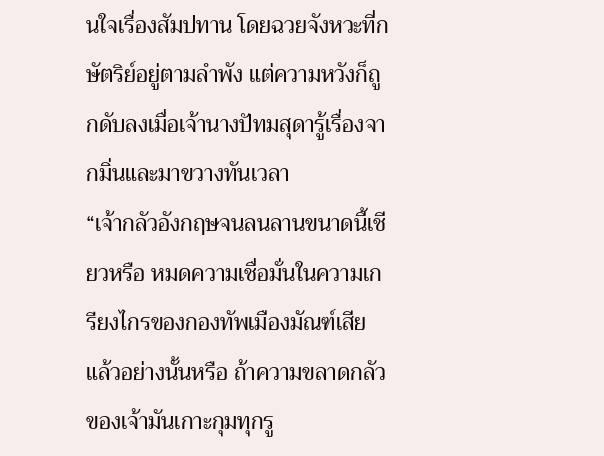นใจเรื่องสัมปทาน โดยฉวยจังหวะที่กษัตริย์อยู่ตามลำพัง แต่ความหวังก็ถูกดับลงเมื่อเจ้านางปัทมสุดารู้เรื่องจากมิ่นและมาขวางทันเวลา
“เจ้ากลัวอังกฤษจนลนลานขนาดนี้เชียวหรือ หมดความเชื่อมั่นในความเกรียงไกรของกองทัพเมืองมัณฑ์เสียแล้วอย่างนั้นหรือ ถ้าความขลาดกลัวของเจ้ามันเกาะกุมทุกรู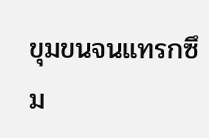ขุมขนจนแทรกซึม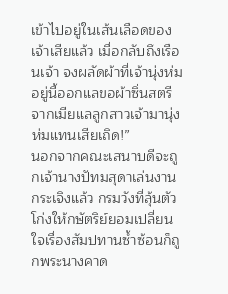เข้าไปอยู่ในเส้นเลือดของเจ้าเสียแล้ว เมื่อกลับถึงเรือนเจ้า จงผลัดผ้าที่เจ้านุ่งห่มอยู่นี้ออกแลขอผ้าซิ่นสตรีจากเมียแลลูกสาวเจ้ามานุ่งห่มแทนเสียเถิด!”
นอกจากคณะเสนาบดีจะถูกเจ้านางปัทมสุดาเล่นงานกระเจิงแล้ว กรมวังที่ลุ้นตัวโก่งให้กษัตริย์ยอมเปลี่ยนใจเรื่องสัมปทานซ้ำซ้อนก็ถูกพระนางคาด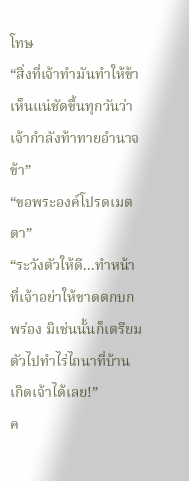โทษ
“สิ่งที่เจ้าทำมันทำให้ข้าเห็นแน่ชัดขึ้นทุกวันว่าเจ้ากำลังท้าทายอำนาจข้า”
“ขอพระองค์โปรดเมตตา”
“ระวังตัวให้ดี...ทำหน้าที่เจ้าอย่าให้ขาดตกบกพร่อง มิเช่นนั้นก็เตรียมตัวไปทำไร่ไถนาที่บ้านเกิดเจ้าได้เลย!”
ค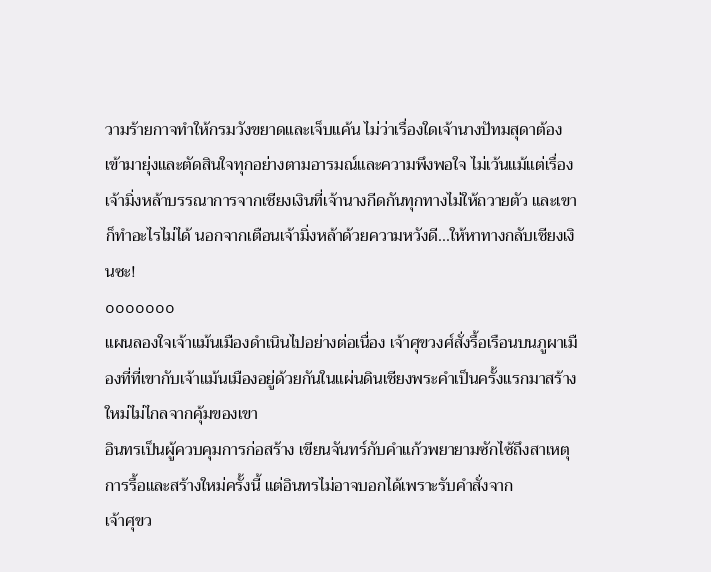วามร้ายกาจทำให้กรมวังขยาดและเจ็บแค้น ไม่ว่าเรื่องใดเจ้านางปัทมสุดาต้องเข้ามายุ่งและตัดสินใจทุกอย่างตามอารมณ์และความพึงพอใจ ไม่เว้นแม้แต่เรื่องเจ้ามิ่งหล้าบรรณาการจากเชียงเงินที่เจ้านางกีดกันทุกทางไม่ให้ถวายตัว และเขาก็ทำอะไรไม่ได้ นอกจากเตือนเจ้ามิ่งหล้าด้วยความหวังดี...ให้หาทางกลับเชียงเงินซะ!
ooooooo
แผนลองใจเจ้าแม้นเมืองดำเนินไปอย่างต่อเนื่อง เจ้าศุขวงศ์สั่งรื้อเรือนบนภูผาเมืองที่ที่เขากับเจ้าแม้นเมืองอยู่ด้วยกันในแผ่นดินเชียงพระคำเป็นครั้งแรกมาสร้างใหม่ไม่ไกลจากคุ้มของเขา
อินทรเป็นผู้ควบคุมการก่อสร้าง เขียนจันทร์กับคำแก้วพยายามซักไซ้ถึงสาเหตุการรื้อและสร้างใหม่ครั้งนี้ แต่อินทรไม่อาจบอกได้เพราะรับคำสั่งจาก
เจ้าศุขว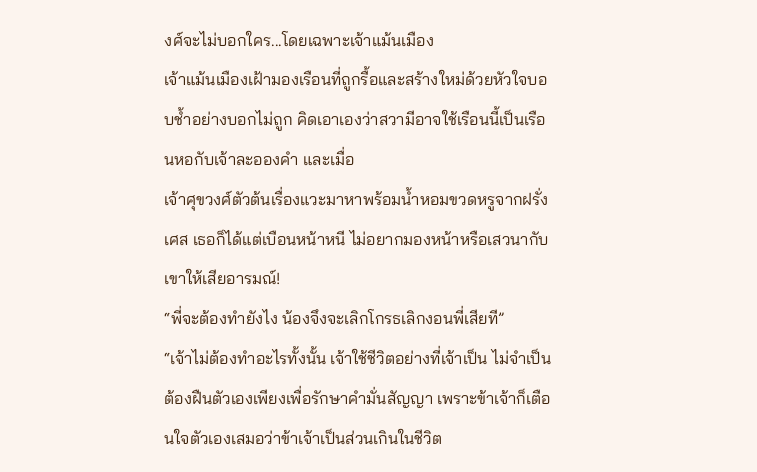งศ์จะไม่บอกใคร...โดยเฉพาะเจ้าแม้นเมือง
เจ้าแม้นเมืองเฝ้ามองเรือนที่ถูกรื้อและสร้างใหม่ด้วยหัวใจบอบช้ำอย่างบอกไม่ถูก คิดเอาเองว่าสวามีอาจใช้เรือนนี้เป็นเรือนหอกับเจ้าละอองคำ และเมื่อ
เจ้าศุขวงศ์ตัวต้นเรื่องแวะมาหาพร้อมน้ำหอมขวดหรูจากฝรั่งเศส เธอก็ได้แต่เบือนหน้าหนี ไม่อยากมองหน้าหรือเสวนากับเขาให้เสียอารมณ์!
“พี่จะต้องทำยังไง น้องจึงจะเลิกโกรธเลิกงอนพี่เสียที”
“เจ้าไม่ต้องทำอะไรทั้งนั้น เจ้าใช้ชีวิตอย่างที่เจ้าเป็น ไม่จำเป็นต้องฝืนตัวเองเพียงเพื่อรักษาคำมั่นสัญญา เพราะข้าเจ้าก็เตือนใจตัวเองเสมอว่าข้าเจ้าเป็นส่วนเกินในชีวิต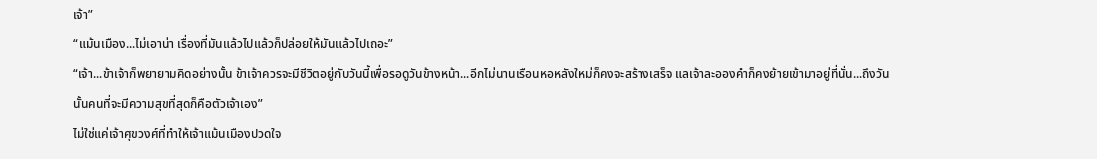เจ้า”
“แม้นเมือง...ไม่เอาน่า เรื่องที่มันแล้วไปแล้วก็ปล่อยให้มันแล้วไปเถอะ”
“เจ้า...ข้าเจ้าก็พยายามคิดอย่างนั้น ข้าเจ้าควรจะมีชีวิตอยู่กับวันนี้เพื่อรอดูวันข้างหน้า...อีกไม่นานเรือนหอหลังใหม่ก็คงจะสร้างเสร็จ แลเจ้าละอองคำก็คงย้ายเข้ามาอยู่ที่นั่น...ถึงวันนั้นคนที่จะมีความสุขที่สุดก็คือตัวเจ้าเอง”
ไม่ใช่แค่เจ้าศุขวงศ์ที่ทำให้เจ้าแม้นเมืองปวดใจ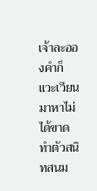เจ้าละอองคำก็แวะเวียนมาหาไม่ได้ขาด ทำตัวสนิทสนม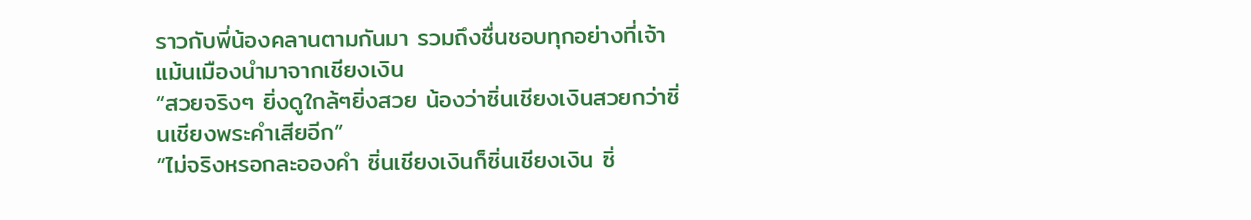ราวกับพี่น้องคลานตามกันมา รวมถึงชื่นชอบทุกอย่างที่เจ้าแม้นเมืองนำมาจากเชียงเงิน
“สวยจริงๆ ยิ่งดูใกล้ๆยิ่งสวย น้องว่าซิ่นเชียงเงินสวยกว่าซิ่นเชียงพระคำเสียอีก”
“ไม่จริงหรอกละอองคำ ซิ่นเชียงเงินก็ซิ่นเชียงเงิน ซิ่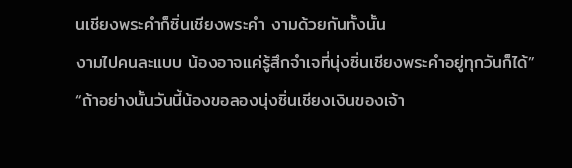นเชียงพระคำก็ซิ่นเชียงพระคำ งามด้วยกันทั้งนั้น
งามไปคนละแบบ น้องอาจแค่รู้สึกจำเจที่นุ่งซิ่นเชียงพระคำอยู่ทุกวันก็ได้”
“ถ้าอย่างนั้นวันนี้น้องขอลองนุ่งซิ่นเชียงเงินของเจ้า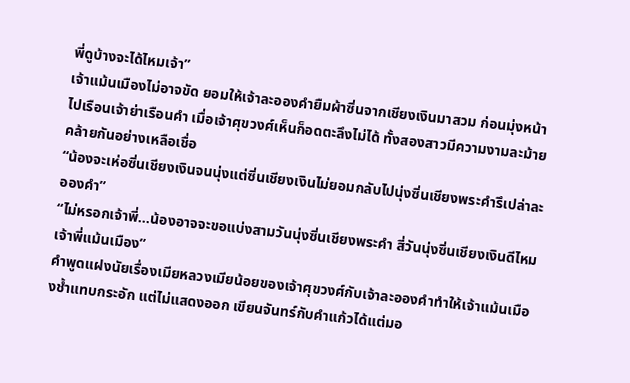พี่ดูบ้างจะได้ไหมเจ้า”
เจ้าแม้นเมืองไม่อาจขัด ยอมให้เจ้าละอองคำยืมผ้าซิ่นจากเชียงเงินมาสวม ก่อนมุ่งหน้าไปเรือนเจ้าย่าเรือนคำ เมื่อเจ้าศุขวงศ์เห็นก็อดตะลึงไม่ได้ ทั้งสองสาวมีความงามละม้ายคล้ายกันอย่างเหลือเชื่อ
“น้องจะเห่อซิ่นเชียงเงินจนนุ่งแต่ซิ่นเชียงเงินไม่ยอมกลับไปนุ่งซิ่นเชียงพระคำรึเปล่าละอองคำ”
“ไม่หรอกเจ้าพี่...น้องอาจจะขอแบ่งสามวันนุ่งซิ่นเชียงพระคำ สี่วันนุ่งซิ่นเชียงเงินดีไหมเจ้าพี่แม้นเมือง”
คำพูดแฝงนัยเรื่องเมียหลวงเมียน้อยของเจ้าศุขวงศ์กับเจ้าละอองคำทำให้เจ้าแม้นเมืองช้ำแทบกระอัก แต่ไม่แสดงออก เขียนจันทร์กับคำแก้วได้แต่มอ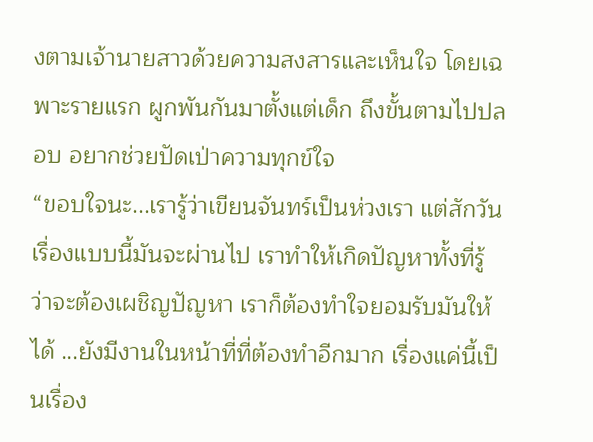งตามเจ้านายสาวด้วยความสงสารและเห็นใจ โดยเฉพาะรายแรก ผูกพันกันมาตั้งแต่เด็ก ถึงขั้นตามไปปลอบ อยากช่วยปัดเป่าความทุกข์ใจ
“ขอบใจนะ...เรารู้ว่าเขียนจันทร์เป็นห่วงเรา แต่สักวันเรื่องแบบนี้มันจะผ่านไป เราทำให้เกิดปัญหาทั้งที่รู้ว่าจะต้องเผชิญปัญหา เราก็ต้องทำใจยอมรับมันให้ได้ ...ยังมีงานในหน้าที่ที่ต้องทำอีกมาก เรื่องแค่นี้เป็นเรื่อง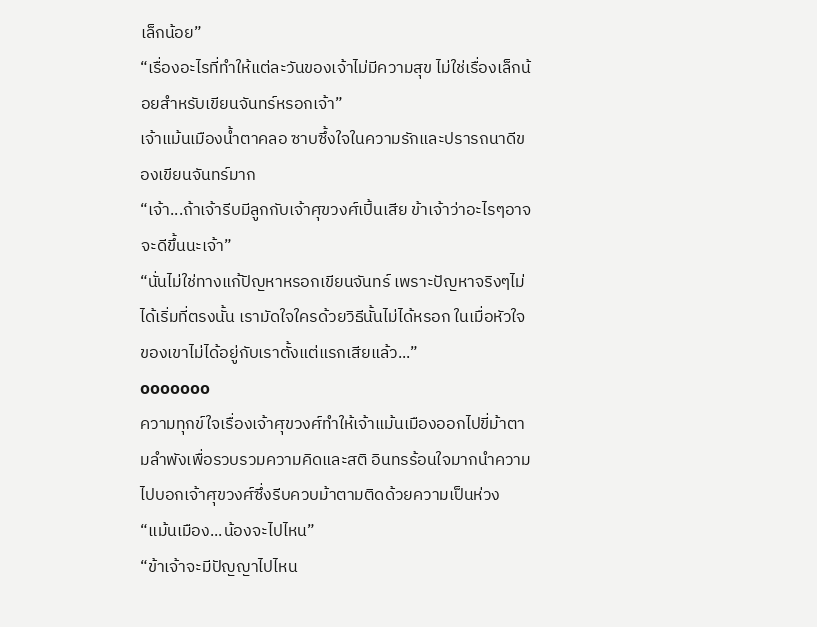เล็กน้อย”
“เรื่องอะไรที่ทำให้แต่ละวันของเจ้าไม่มีความสุข ไม่ใช่เรื่องเล็กน้อยสำหรับเขียนจันทร์หรอกเจ้า”
เจ้าแม้นเมืองน้ำตาคลอ ซาบซึ้งใจในความรักและปรารถนาดีของเขียนจันทร์มาก
“เจ้า...ถ้าเจ้ารีบมีลูกกับเจ้าศุขวงศ์เปิ้นเสีย ข้าเจ้าว่าอะไรๆอาจจะดีขึ้นนะเจ้า”
“นั่นไม่ใช่ทางแก้ปัญหาหรอกเขียนจันทร์ เพราะปัญหาจริงๆไม่ได้เริ่มที่ตรงนั้น เรามัดใจใครด้วยวิธีนั้นไม่ได้หรอก ในเมื่อหัวใจของเขาไม่ได้อยู่กับเราตั้งแต่แรกเสียแล้ว...”
ooooooo
ความทุกข์ใจเรื่องเจ้าศุขวงศ์ทำให้เจ้าแม้นเมืองออกไปขี่ม้าตามลำพังเพื่อรวบรวมความคิดและสติ อินทรร้อนใจมากนำความไปบอกเจ้าศุขวงศ์ซึ่งรีบควบม้าตามติดด้วยความเป็นห่วง
“แม้นเมือง...น้องจะไปไหน”
“ข้าเจ้าจะมีปัญญาไปไหน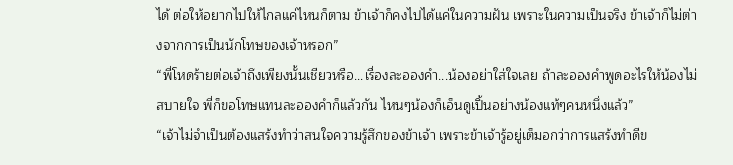ได้ ต่อให้อยากไปให้ไกลแค่ไหนก็ตาม ข้าเจ้าก็คงไปได้แค่ในความฝัน เพราะในความเป็นจริง ข้าเจ้าก็ไม่ต่างจากการเป็นนักโทษของเจ้าหรอก”
“พี่โหดร้ายต่อเจ้าถึงเพียงนั้นเชียวหรือ...เรื่องละอองคำ...น้องอย่าใส่ใจเลย ถ้าละอองคำพูดอะไรให้น้องไม่สบายใจ พี่ก็ขอโทษแทนละอองคำก็แล้วกัน ไหนๆน้องก็เอ็นดูเปิ้นอย่างน้องแท้ๆคนหนึ่งแล้ว”
“เจ้าไม่จำเป็นต้องแสร้งทำว่าสนใจความรู้สึกของข้าเจ้า เพราะข้าเจ้ารู้อยู่เต็มอกว่าการแสร้งทำดีข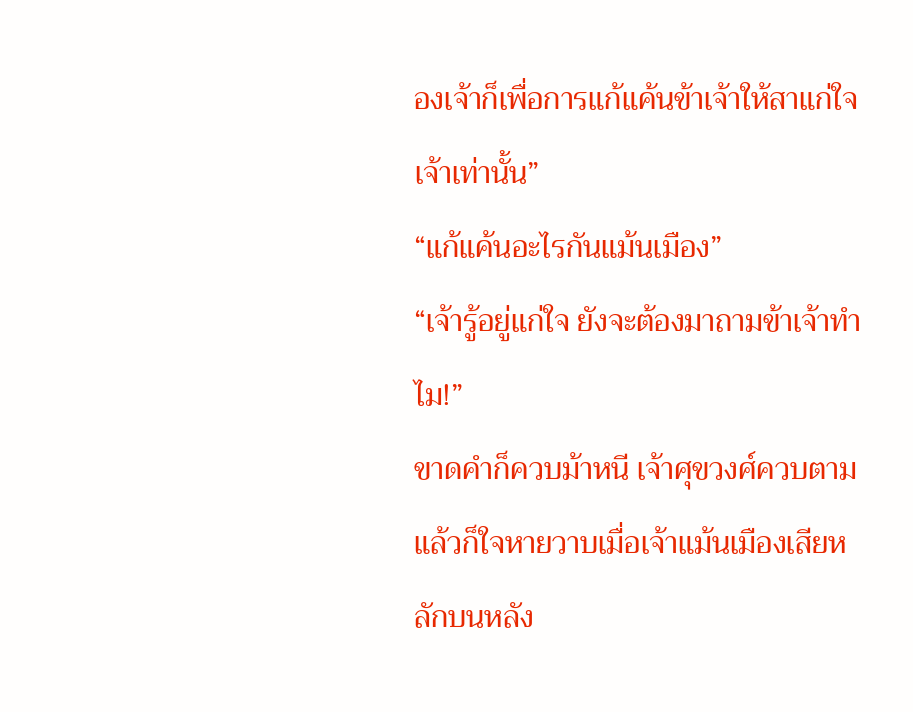องเจ้าก็เพื่อการแก้แค้นข้าเจ้าให้สาแก่ใจเจ้าเท่านั้น”
“แก้แค้นอะไรกันแม้นเมือง”
“เจ้ารู้อยู่แก่ใจ ยังจะต้องมาถามข้าเจ้าทำไม!”
ขาดคำก็ควบม้าหนี เจ้าศุขวงศ์ควบตาม แล้วก็ใจหายวาบเมื่อเจ้าแม้นเมืองเสียหลักบนหลัง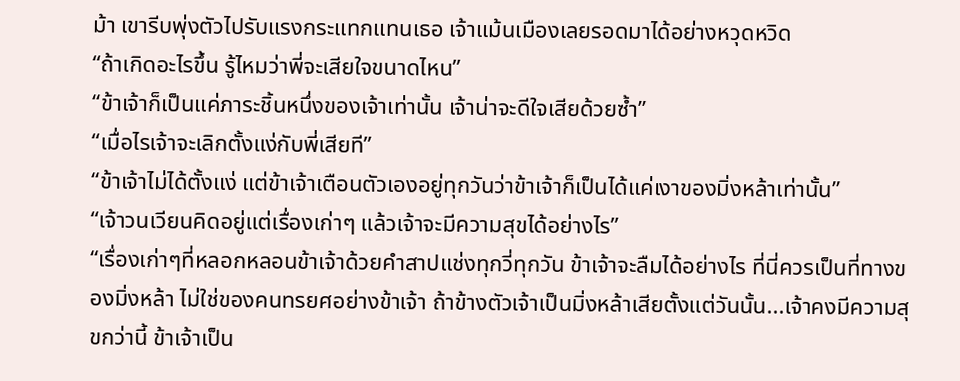ม้า เขารีบพุ่งตัวไปรับแรงกระแทกแทนเธอ เจ้าแม้นเมืองเลยรอดมาได้อย่างหวุดหวิด
“ถ้าเกิดอะไรขึ้น รู้ไหมว่าพี่จะเสียใจขนาดไหน”
“ข้าเจ้าก็เป็นแค่ภาระชิ้นหนึ่งของเจ้าเท่านั้น เจ้าน่าจะดีใจเสียด้วยซ้ำ”
“เมื่อไรเจ้าจะเลิกตั้งแง่กับพี่เสียที”
“ข้าเจ้าไม่ได้ตั้งแง่ แต่ข้าเจ้าเตือนตัวเองอยู่ทุกวันว่าข้าเจ้าก็เป็นได้แค่เงาของมิ่งหล้าเท่านั้น”
“เจ้าวนเวียนคิดอยู่แต่เรื่องเก่าๆ แล้วเจ้าจะมีความสุขได้อย่างไร”
“เรื่องเก่าๆที่หลอกหลอนข้าเจ้าด้วยคำสาปแช่งทุกวี่ทุกวัน ข้าเจ้าจะลืมได้อย่างไร ที่นี่ควรเป็นที่ทางของมิ่งหล้า ไม่ใช่ของคนทรยศอย่างข้าเจ้า ถ้าข้างตัวเจ้าเป็นมิ่งหล้าเสียตั้งแต่วันนั้น...เจ้าคงมีความสุขกว่านี้ ข้าเจ้าเป็น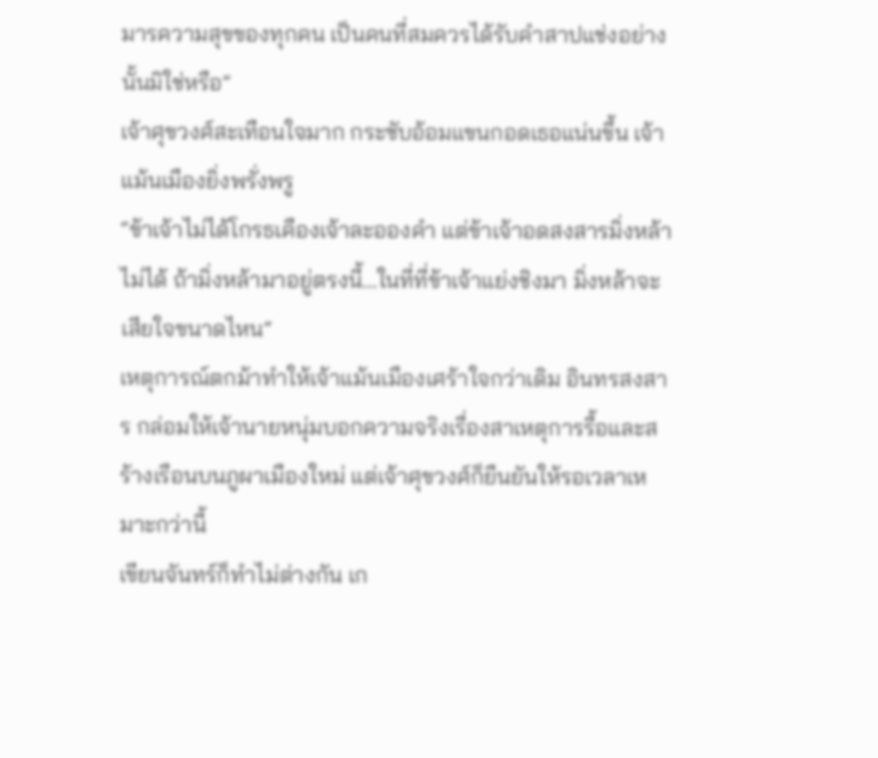มารความสุขของทุกคน เป็นคนที่สมควรได้รับคำสาปแช่งอย่างนั้นมิใช่หรือ”
เจ้าศุขวงศ์สะเทือนใจมาก กระชับอ้อมแขนกอดเธอแน่นขึ้น เจ้าแม้นเมืองยิ่งพรั่งพรู
“ข้าเจ้าไม่ได้โกรธเคืองเจ้าละอองคำ แต่ข้าเจ้าอดสงสารมิ่งหล้าไม่ได้ ถ้ามิ่งหล้ามาอยู่ตรงนี้...ในที่ที่ข้าเจ้าแย่งชิงมา มิ่งหล้าจะเสียใจขนาดไหน”
เหตุการณ์ตกม้าทำให้เจ้าแม้นเมืองเศร้าใจกว่าเดิม อินทรสงสาร กล่อมให้เจ้านายหนุ่มบอกความจริงเรื่องสาเหตุการรื้อและสร้างเรือนบนภูผาเมืองใหม่ แต่เจ้าศุขวงศ์ก็ยืนยันให้รอเวลาเหมาะกว่านี้
เขียนจันทร์ก็ทำไม่ต่างกัน เก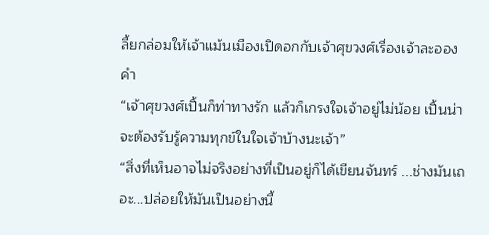ลี้ยกล่อมให้เจ้าแม้นเมืองเปิดอกกับเจ้าศุขวงศ์เรื่องเจ้าละอองคำ
“เจ้าศุขวงศ์เปิ้นก็ท่าทางรัก แล้วก็เกรงใจเจ้าอยู่ไม่น้อย เปิ้นน่าจะต้องรับรู้ความทุกข์ในใจเจ้าบ้างนะเจ้า”
“สิ่งที่เห็นอาจไม่จริงอย่างที่เป็นอยู่ก็ได้เขียนจันทร์ ...ช่างมันเถอะ...ปล่อยให้มันเป็นอย่างนี้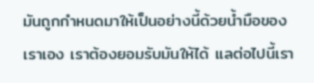มันถูกกำหนดมาให้เป็นอย่างนี้ด้วยน้ำมือของเราเอง เราต้องยอมรับมันให้ได้ แลต่อไปนี้เรา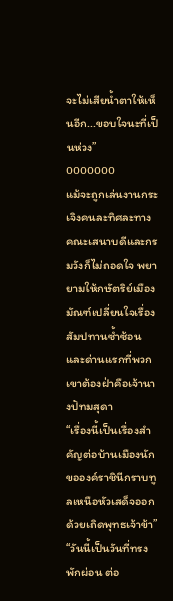จะไม่เสียน้ำตาให้เห็นอีก...ขอบใจนะที่เป็นห่วง”
ooooooo
แม้จะถูกเล่นงานกระเจิงคนละทิศละทาง คณะเสนาบดีและกรมวังก็ไม่ถอดใจ พยายามให้กษัตริย์เมืองมัณฑ์เปลี่ยนใจเรื่องสัมปทานซ้ำซ้อน และด่านแรกที่พวกเขาต้องฝ่าคือเจ้านางปัทมสุดา
“เรื่องนี้เป็นเรื่องสำคัญต่อบ้านเมืองนัก ขอองค์ราชินีกราบทูลเหนือหัวเสด็จออกด้วยเถิดพุทธเจ้าข้า”
“วันนี้เป็นวันที่ทรงพักผ่อน ต่อ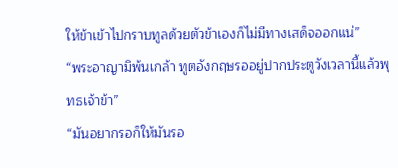ให้ข้าเข้าไปกราบทูลด้วยตัวข้าเองก็ไม่มีทางเสด็จออกแน่”
“พระอาญามิพ้นเกล้า ทูตอังกฤษรออยู่ปากประตูวังเวลานี้แล้วพุทธเจ้าข้า”
“มันอยากรอก็ให้มันรอ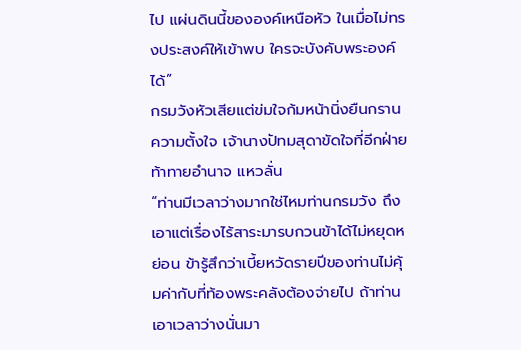ไป แผ่นดินนี้ขององค์เหนือหัว ในเมื่อไม่ทรงประสงค์ให้เข้าพบ ใครจะบังคับพระองค์ได้”
กรมวังหัวเสียแต่ข่มใจก้มหน้านิ่งยืนกรานความตั้งใจ เจ้านางปัทมสุดาขัดใจที่อีกฝ่ายท้าทายอำนาจ แหวลั่น
“ท่านมีเวลาว่างมากใช่ไหมท่านกรมวัง ถึงเอาแต่เรื่องไร้สาระมารบกวนข้าได้ไม่หยุดหย่อน ข้ารู้สึกว่าเบี้ยหวัดรายปีของท่านไม่คุ้มค่ากับที่ท้องพระคลังต้องจ่ายไป ถ้าท่านเอาเวลาว่างนั่นมา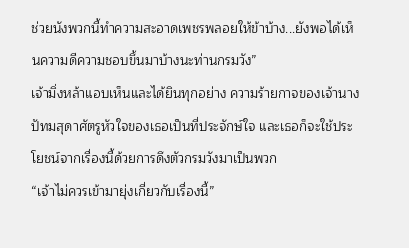ช่วยนังพวกนี้ทำความสะอาดเพชรพลอยให้ข้าบ้าง...ยังพอได้เห็นความดีความชอบขึ้นมาบ้างนะท่านกรมวัง”
เจ้ามิ่งหล้าแอบเห็นและได้ยินทุกอย่าง ความร้ายกาจของเจ้านางปัทมสุดาศัตรูหัวใจของเธอเป็นที่ประจักษ์ใจ และเธอก็จะใช้ประโยชน์จากเรื่องนี้ด้วยการดึงตัวกรมวังมาเป็นพวก
“เจ้าไม่ควรเข้ามายุ่งเกี่ยวกับเรื่องนี้”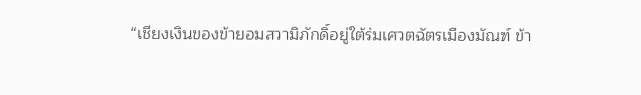“เชียงเงินของข้ายอมสวามิภักดิ์อยู่ใต้ร่มเศวตฉัตรเมืองมัณฑ์ ข้า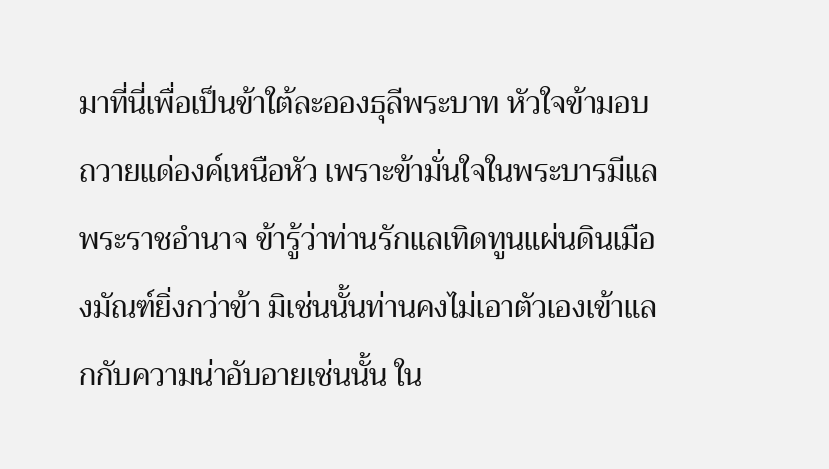มาที่นี่เพื่อเป็นข้าใต้ละอองธุลีพระบาท หัวใจข้ามอบถวายแด่องค์เหนือหัว เพราะข้ามั่นใจในพระบารมีแลพระราชอำนาจ ข้ารู้ว่าท่านรักแลเทิดทูนแผ่นดินเมืองมัณฑ์ยิ่งกว่าข้า มิเช่นนั้นท่านคงไม่เอาตัวเองเข้าแลกกับความน่าอับอายเช่นนั้น ใน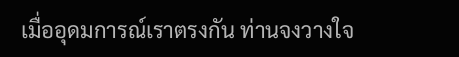เมื่ออุดมการณ์เราตรงกัน ท่านจงวางใจ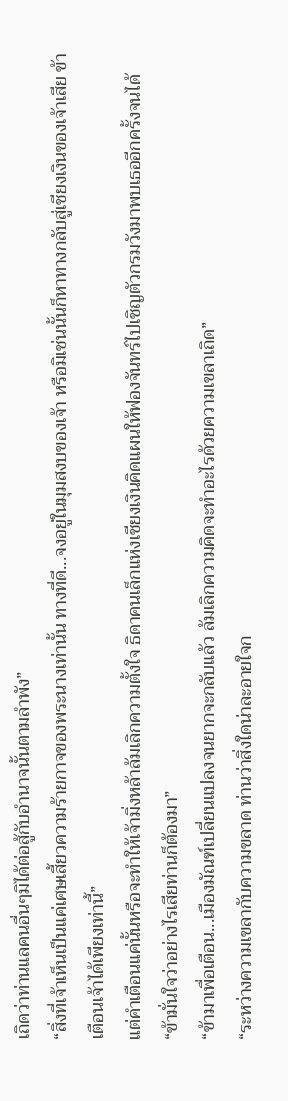เถิดว่าท่านแลคนอื่นๆมิได้ต่อสู้กับอำนาจนั้นตามลำพัง”
“สิ่งที่เจ้าเห็นเป็นแค่เศษเสี้ยวความร้ายกาจของพระนางเท่านั้น ทางที่ดี...จงอยู่ในมุมสงบของเจ้า หรือมิเช่นนั้นก็หาทางกลับสู่เชียงเงินของเจ้าเสีย ข้าเตือนเจ้าได้เพียงเท่านี้”
แต่คำเตือนแค่นั้นหรือจะทำให้เจ้ามิ่งหล้าล้มเลิกความตั้งใจ ธิดาคนเล็กแห่งเชียงเงินคิดแผนให้ฟองจันทร์ไปเชิญตัวกรมวังมาพบเธออีกครั้งจนได้
“ข้ามั่นใจว่าอย่างไรเสียท่านก็ต้องมา”
“ข้ามาเพื่อเตือน...เมืองมัณฑ์เปลี่ยนแปลงจนยากจะกลับแล้ว ล้มเลิกความคิดจะทำอะไรด้วยความเขลาเถิด”
“ระหว่างความเขลากับความขลาด ท่านว่าสิ่งใดน่าละอายใจก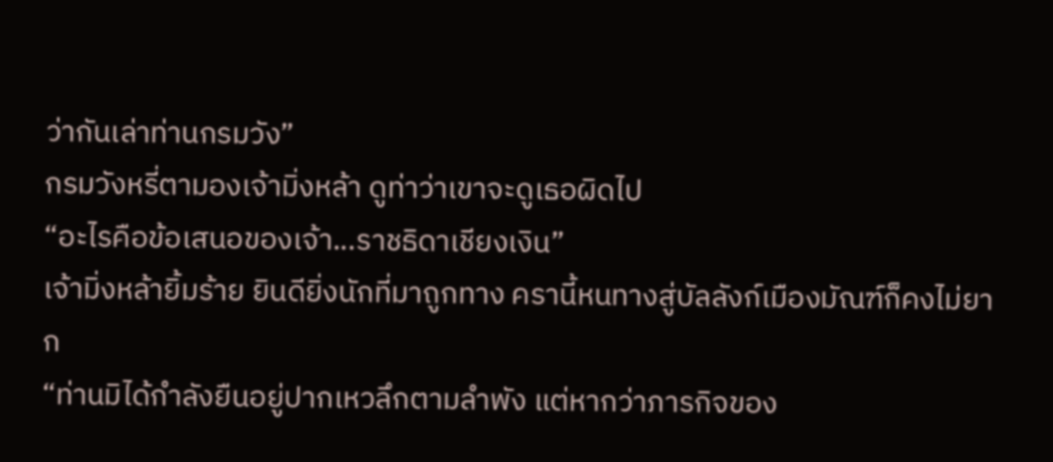ว่ากันเล่าท่านกรมวัง”
กรมวังหรี่ตามองเจ้ามิ่งหล้า ดูท่าว่าเขาจะดูเธอผิดไป
“อะไรคือข้อเสนอของเจ้า...ราชธิดาเชียงเงิน”
เจ้ามิ่งหล้ายิ้มร้าย ยินดียิ่งนักที่มาถูกทาง ครานี้หนทางสู่บัลลังก์เมืองมัณฑ์ก็คงไม่ยาก
“ท่านมิได้กำลังยืนอยู่ปากเหวลึกตามลำพัง แต่หากว่าภารกิจของ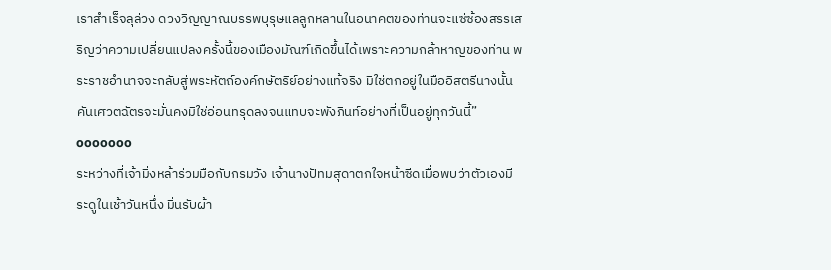เราสำเร็จลุล่วง ดวงวิญญาณบรรพบุรุษแลลูกหลานในอนาคตของท่านจะแซ่ซ้องสรรเสริญว่าความเปลี่ยนแปลงครั้งนี้ของเมืองมัณฑ์เกิดขึ้นได้เพราะความกล้าหาญของท่าน พระราชอำนาจจะกลับสู่พระหัตถ์องค์กษัตริย์อย่างแท้จริง มิใช่ตกอยู่ในมืออิสตรีนางนั้น คันเศวตฉัตรจะมั่นคงมิใช่อ่อนทรุดลงจนแทบจะพังภินท์อย่างที่เป็นอยู่ทุกวันนี้”
ooooooo
ระหว่างที่เจ้ามิ่งหล้าร่วมมือกับกรมวัง เจ้านางปัทมสุดาตกใจหน้าซีดเมื่อพบว่าตัวเองมีระดูในเช้าวันหนึ่ง มิ่นรับผ้า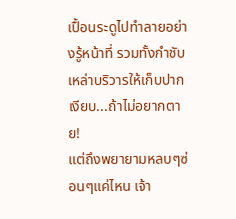เปื้อนระดูไปทำลายอย่างรู้หน้าที่ รวมทั้งกำชับเหล่าบริวารให้เก็บปากเงียบ...ถ้าไม่อยากตาย!
แต่ถึงพยายามหลบๆซ่อนๆแค่ไหน เจ้า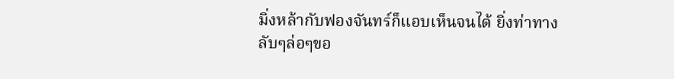มิ่งหล้ากับฟองจันทร์ก็แอบเห็นจนได้ ยิ่งท่าทางลับๆล่อๆขอ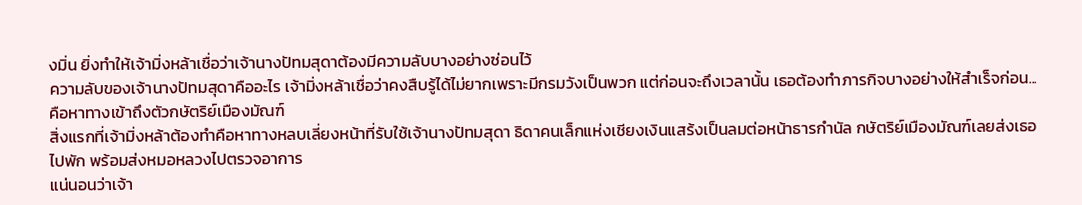งมิ่น ยิ่งทำให้เจ้ามิ่งหล้าเชื่อว่าเจ้านางปัทมสุดาต้องมีความลับบางอย่างซ่อนไว้
ความลับของเจ้านางปัทมสุดาคืออะไร เจ้ามิ่งหล้าเชื่อว่าคงสืบรู้ได้ไม่ยากเพราะมีกรมวังเป็นพวก แต่ก่อนจะถึงเวลานั้น เธอต้องทำภารกิจบางอย่างให้สำเร็จก่อน... คือหาทางเข้าถึงตัวกษัตริย์เมืองมัณฑ์
สิ่งแรกที่เจ้ามิ่งหล้าต้องทำคือหาทางหลบเลี่ยงหน้าที่รับใช้เจ้านางปัทมสุดา ธิดาคนเล็กแห่งเชียงเงินแสร้งเป็นลมต่อหน้าธารกำนัล กษัตริย์เมืองมัณฑ์เลยส่งเธอไปพัก พร้อมส่งหมอหลวงไปตรวจอาการ
แน่นอนว่าเจ้า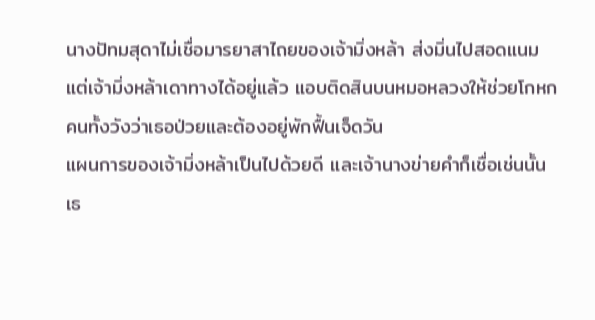นางปัทมสุดาไม่เชื่อมารยาสาไถยของเจ้ามิ่งหล้า ส่งมิ่นไปสอดแนม แต่เจ้ามิ่งหล้าเดาทางได้อยู่แล้ว แอบติดสินบนหมอหลวงให้ช่วยโกหกคนทั้งวังว่าเธอป่วยและต้องอยู่พักฟื้นเจ็ดวัน
แผนการของเจ้ามิ่งหล้าเป็นไปด้วยดี และเจ้านางข่ายคำก็เชื่อเช่นนั้น เธ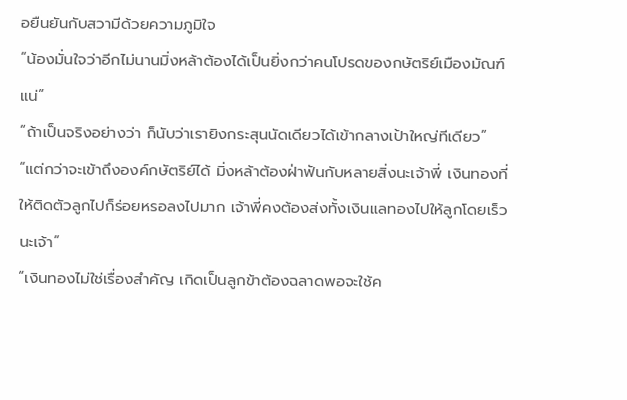อยืนยันกับสวามีด้วยความภูมิใจ
“น้องมั่นใจว่าอีกไม่นานมิ่งหล้าต้องได้เป็นยิ่งกว่าคนโปรดของกษัตริย์เมืองมัณฑ์แน่”
“ถ้าเป็นจริงอย่างว่า ก็นับว่าเรายิงกระสุนนัดเดียวได้เข้ากลางเป้าใหญ่ทีเดียว”
“แต่กว่าจะเข้าถึงองค์กษัตริย์ได้ มิ่งหล้าต้องฝ่าฟันกับหลายสิ่งนะเจ้าพี่ เงินทองที่ให้ติดตัวลูกไปก็ร่อยหรอลงไปมาก เจ้าพี่คงต้องส่งทั้งเงินแลทองไปให้ลูกโดยเร็วนะเจ้า”
“เงินทองไม่ใช่เรื่องสำคัญ เกิดเป็นลูกข้าต้องฉลาดพอจะใช้ค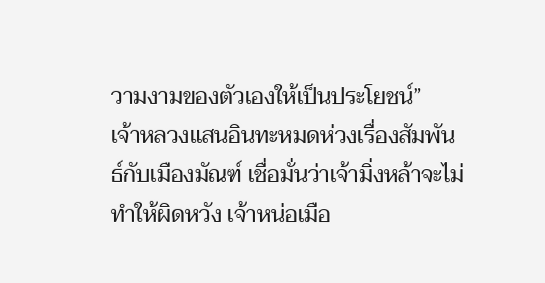วามงามของตัวเองให้เป็นประโยชน์”
เจ้าหลวงแสนอินทะหมดห่วงเรื่องสัมพันธ์กับเมืองมัณฑ์ เชื่อมั่นว่าเจ้ามิ่งหล้าจะไม่ทำให้ผิดหวัง เจ้าหน่อเมือ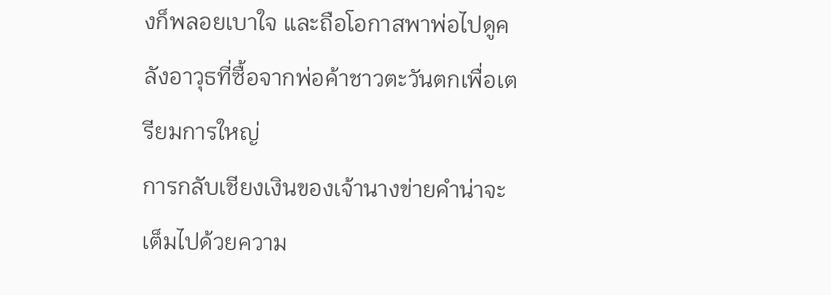งก็พลอยเบาใจ และถือโอกาสพาพ่อไปดูคลังอาวุธที่ซื้อจากพ่อค้าชาวตะวันตกเพื่อเตรียมการใหญ่
การกลับเชียงเงินของเจ้านางข่ายคำน่าจะเต็มไปด้วยความ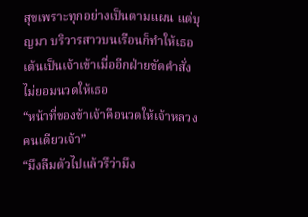สุขเพราะทุกอย่างเป็นตามแผน แต่บุญมา บริวารสาวบนเรือนก็ทำให้เธอเต้นเป็นเจ้าเข้าเมื่ออีกฝ่ายขัดคำสั่งไม่ยอมนวดให้เธอ
“หน้าที่ของข้าเจ้าคือนวดให้เจ้าหลวงคนเดียวเจ้า”
“มึงลืมตัวไปแล้วรึว่ามึง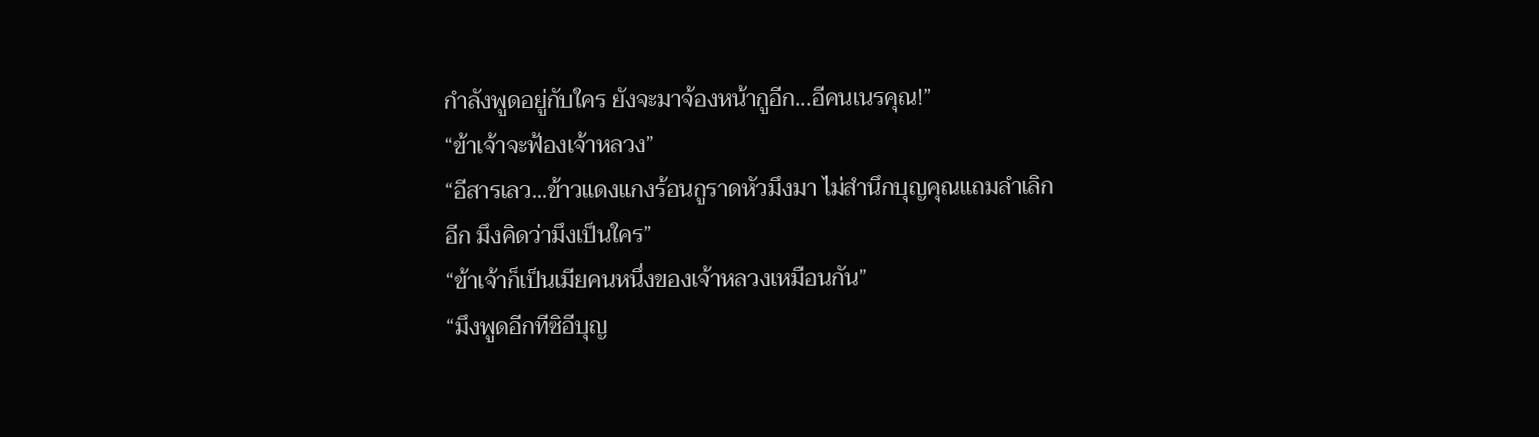กำลังพูดอยู่กับใคร ยังจะมาจ้องหน้ากูอีก...อีคนเนรคุณ!”
“ข้าเจ้าจะฟ้องเจ้าหลวง”
“อีสารเลว...ข้าวแดงแกงร้อนกูราดหัวมึงมา ไม่สำนึกบุญคุณแถมลำเลิกอีก มึงคิดว่ามึงเป็นใคร”
“ข้าเจ้าก็เป็นเมียคนหนึ่งของเจ้าหลวงเหมือนกัน”
“มึงพูดอีกทีซิอีบุญ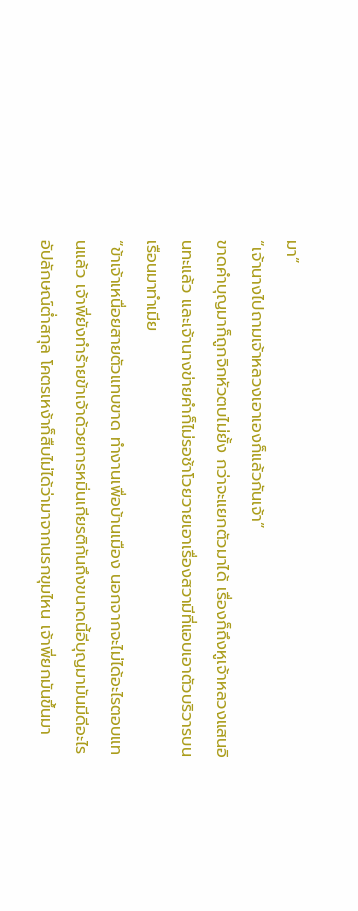มา”
“เจ้านางไปถามเจ้าหลวงเอาเองก็แล้วกันเจ้า”
ขาดคำบุญมาก็ถูกจิกหัวตบไม่ยั้ง กว่าจะแยกตัวมาได้ เรื่องก็ถึงหูเจ้าหลวงแสนอินทะแล้ว และเจ้านางข่ายคำก็ไม่รอช้าโวยวายเอาเรื่องสวามีที่แอบเอาตัวบริวารบนเรือนมาทำเมีย
“ข้าเจ้าเหนื่อยสายตัวแทบขาด ทำงานเพื่อบ้านเมือง นอกจากจะไม่ได้อะไรตอบแทนแล้ว เจ้าพี่ยังทำร้ายข้าเจ้าด้วยการหมิ่นเกียรติกันถึงขนาดนี้อีบุญมามันมีดีอะไร อัปลักษณ์ต่ำสกุล โคตรเหง้าก็สืบไม่ได้ว่ามาจากนรกขุมไหน เจ้าพี่ยกมันขึ้นมา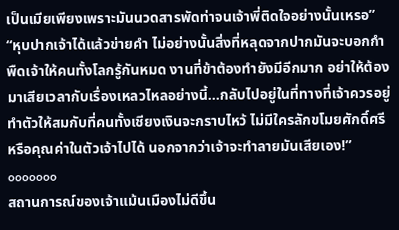เป็นเมียเพียงเพราะมันนวดสารพัดท่าจนเจ้าพี่ติดใจอย่างนั้นเหรอ”
“หุบปากเจ้าได้แล้วข่ายคำ ไม่อย่างนั้นสิ่งที่หลุดจากปากมันจะบอกกำพืดเจ้าให้คนทั้งโลกรู้กันหมด งานที่ข้าต้องทำยังมีอีกมาก อย่าให้ต้องมาเสียเวลากับเรื่องเหลวไหลอย่างนี้...กลับไปอยู่ในที่ทางที่เจ้าควรอยู่ ทำตัวให้สมกับที่คนทั้งเชียงเงินจะกราบไหว้ ไม่มีใครลักขโมยศักดิ์ศรีหรือคุณค่าในตัวเจ้าไปได้ นอกจากว่าเจ้าจะทำลายมันเสียเอง!”
ooooooo
สถานการณ์ของเจ้าแม้นเมืองไม่ดีขึ้น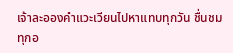เจ้าละอองคำแวะเวียนไปหาแทบทุกวัน ชื่นชมทุกอ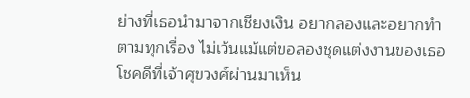ย่างที่เธอนำมาจากเชียงเงิน อยากลองและอยากทำตามทุกเรื่อง ไม่เว้นแม้แต่ขอลองชุดแต่งงานของเธอ
โชคดีที่เจ้าศุขวงศ์ผ่านมาเห็น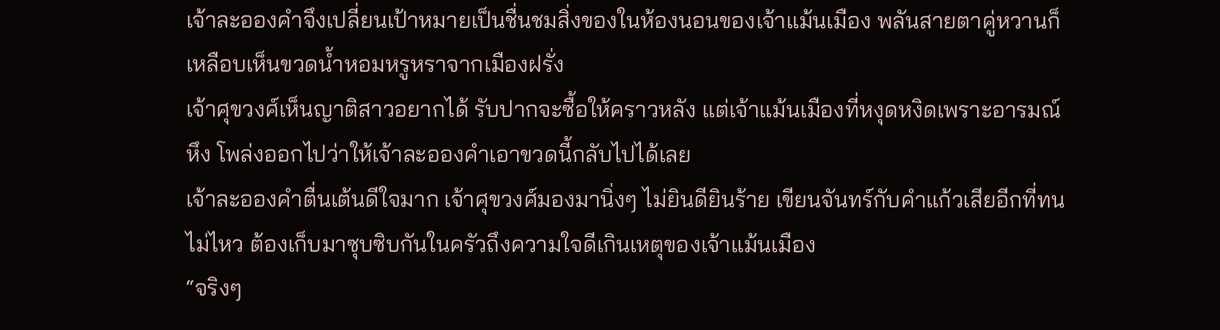เจ้าละอองคำจึงเปลี่ยนเป้าหมายเป็นชื่นชมสิ่งของในห้องนอนของเจ้าแม้นเมือง พลันสายตาคู่หวานก็เหลือบเห็นขวดน้ำหอมหรูหราจากเมืองฝรั่ง
เจ้าศุขวงศ์เห็นญาติสาวอยากได้ รับปากจะซื้อให้คราวหลัง แต่เจ้าแม้นเมืองที่หงุดหงิดเพราะอารมณ์หึง โพล่งออกไปว่าให้เจ้าละอองคำเอาขวดนี้กลับไปได้เลย
เจ้าละอองคำตื่นเต้นดีใจมาก เจ้าศุขวงศ์มองมานิ่งๆ ไม่ยินดียินร้าย เขียนจันทร์กับคำแก้วเสียอีกที่ทนไม่ไหว ต้องเก็บมาซุบซิบกันในครัวถึงความใจดีเกินเหตุของเจ้าแม้นเมือง
“จริงๆ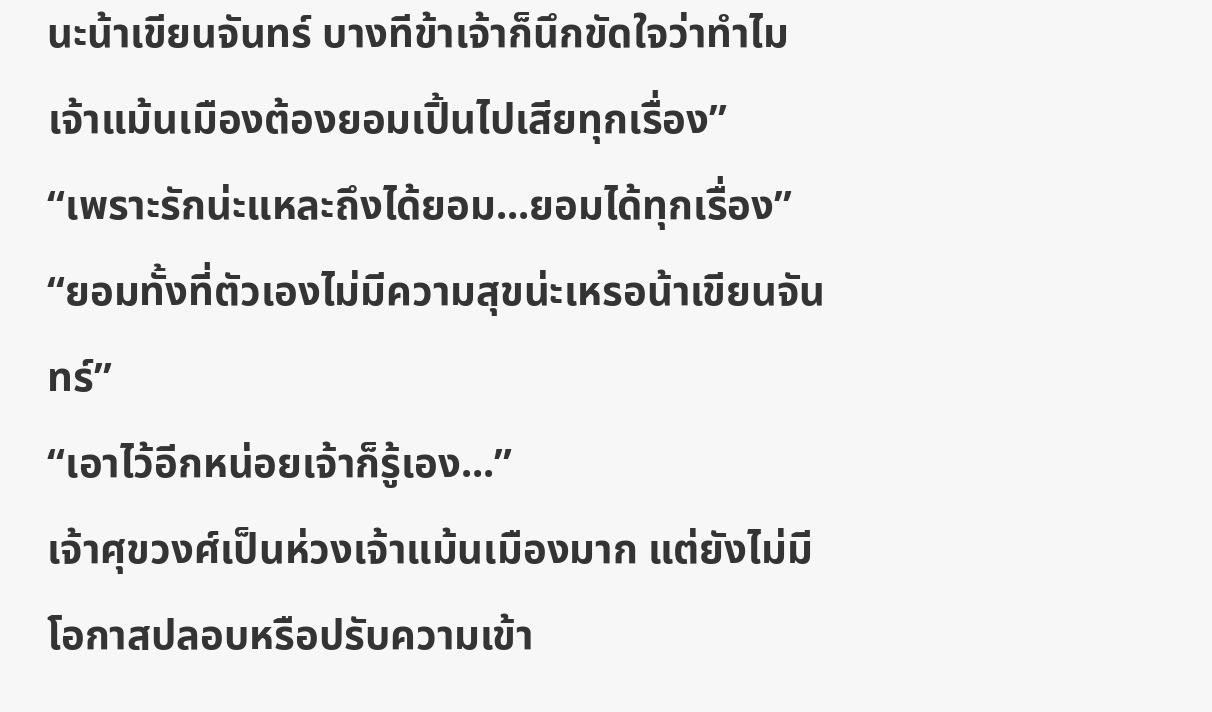นะน้าเขียนจันทร์ บางทีข้าเจ้าก็นึกขัดใจว่าทำไมเจ้าแม้นเมืองต้องยอมเปิ้นไปเสียทุกเรื่อง”
“เพราะรักน่ะแหละถึงได้ยอม...ยอมได้ทุกเรื่อง”
“ยอมทั้งที่ตัวเองไม่มีความสุขน่ะเหรอน้าเขียนจันทร์”
“เอาไว้อีกหน่อยเจ้าก็รู้เอง...”
เจ้าศุขวงศ์เป็นห่วงเจ้าแม้นเมืองมาก แต่ยังไม่มีโอกาสปลอบหรือปรับความเข้า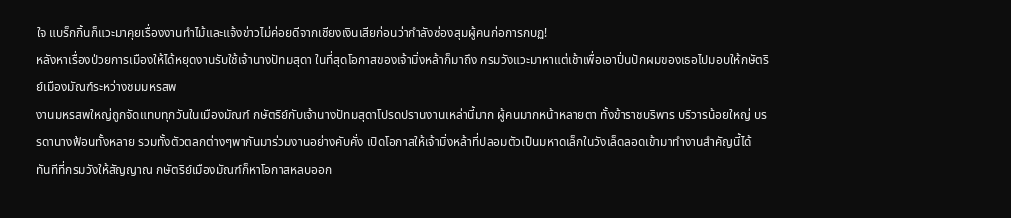ใจ แบร็กกิ้นก็แวะมาคุยเรื่องงานทำไม้และแจ้งข่าวไม่ค่อยดีจากเชียงเงินเสียก่อนว่ากำลังซ่องสุมผู้คนก่อการกบฏ!
หลังหาเรื่องป่วยการเมืองให้ได้หยุดงานรับใช้เจ้านางปัทมสุดา ในที่สุดโอกาสของเจ้ามิ่งหล้าก็มาถึง กรมวังแวะมาหาแต่เช้าเพื่อเอาปิ่นปักผมของเธอไปมอบให้กษัตริย์เมืองมัณฑ์ระหว่างชมมหรสพ
งานมหรสพใหญ่ถูกจัดแทบทุกวันในเมืองมัณฑ์ กษัตริย์กับเจ้านางปัทมสุดาโปรดปรานงานเหล่านี้มาก ผู้คนมากหน้าหลายตา ทั้งข้าราชบริพาร บริวารน้อยใหญ่ บรรดานางฟ้อนทั้งหลาย รวมทั้งตัวตลกต่างๆพากันมาร่วมงานอย่างคับคั่ง เปิดโอกาสให้เจ้ามิ่งหล้าที่ปลอมตัวเป็นมหาดเล็กในวังเล็ดลอดเข้ามาทำงานสำคัญนี้ได้
ทันทีที่กรมวังให้สัญญาณ กษัตริย์เมืองมัณฑ์ก็หาโอกาสหลบออก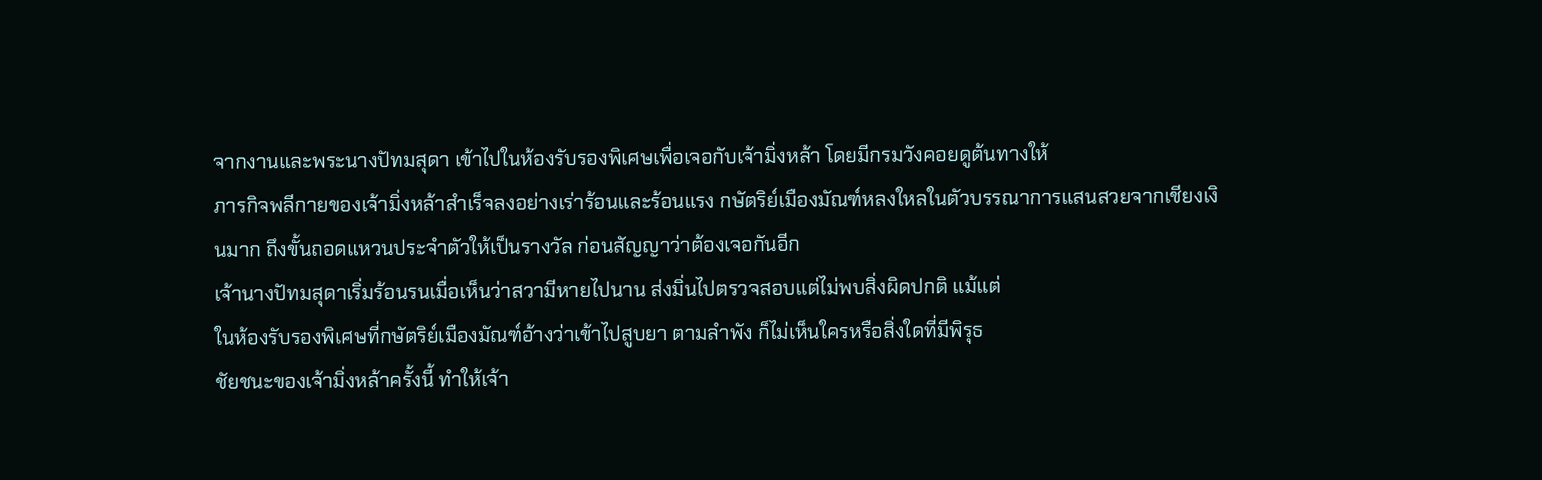จากงานและพระนางปัทมสุดา เข้าไปในห้องรับรองพิเศษเพื่อเจอกับเจ้ามิ่งหล้า โดยมีกรมวังคอยดูต้นทางให้
ภารกิจพลีกายของเจ้ามิ่งหล้าสำเร็จลงอย่างเร่าร้อนและร้อนแรง กษัตริย์เมืองมัณฑ์หลงใหลในตัวบรรณาการแสนสวยจากเชียงเงินมาก ถึงขั้นถอดแหวนประจำตัวให้เป็นรางวัล ก่อนสัญญาว่าต้องเจอกันอีก
เจ้านางปัทมสุดาเริ่มร้อนรนเมื่อเห็นว่าสวามีหายไปนาน ส่งมิ่นไปตรวจสอบแต่ไม่พบสิ่งผิดปกติ แม้แต่
ในห้องรับรองพิเศษที่กษัตริย์เมืองมัณฑ์อ้างว่าเข้าไปสูบยา ตามลำพัง ก็ไม่เห็นใครหรือสิ่งใดที่มีพิรุธ
ชัยชนะของเจ้ามิ่งหล้าครั้งนี้ ทำให้เจ้า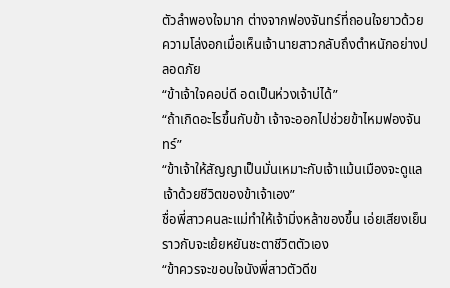ตัวลำพองใจมาก ต่างจากฟองจันทร์ที่ถอนใจยาวด้วยความโล่งอกเมื่อเห็นเจ้านายสาวกลับถึงตำหนักอย่างปลอดภัย
“ข้าเจ้าใจคอบ่ดี อดเป็นห่วงเจ้าบ่ได้”
“ถ้าเกิดอะไรขึ้นกับข้า เจ้าจะออกไปช่วยข้าไหมฟองจันทร์”
“ข้าเจ้าให้สัญญาเป็นมั่นเหมาะกับเจ้าแม้นเมืองจะดูแลเจ้าด้วยชีวิตของข้าเจ้าเอง”
ชื่อพี่สาวคนละแม่ทำให้เจ้ามิ่งหล้าของขึ้น เอ่ยเสียงเย็นราวกับจะเย้ยหยันชะตาชีวิตตัวเอง
“ข้าควรจะขอบใจนังพี่สาวตัวดีข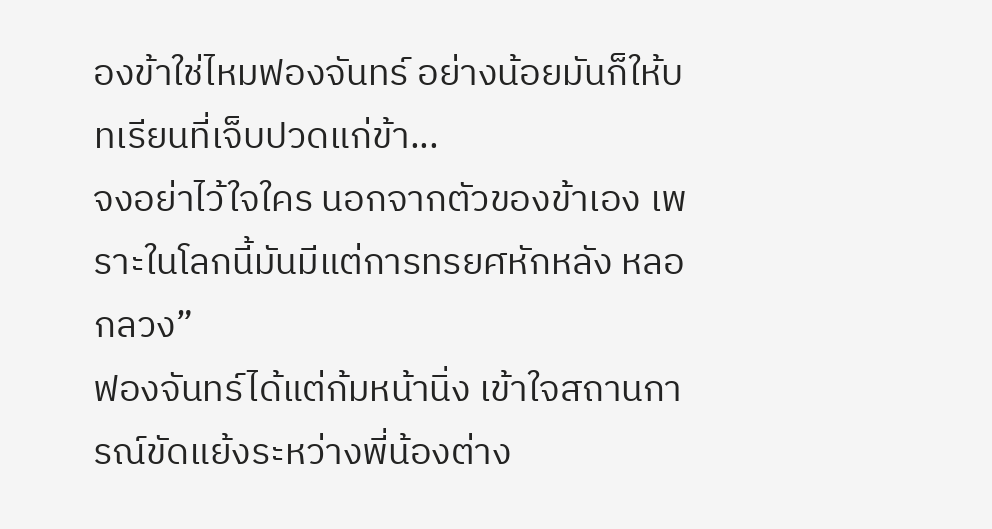องข้าใช่ไหมฟองจันทร์ อย่างน้อยมันก็ให้บทเรียนที่เจ็บปวดแก่ข้า...
จงอย่าไว้ใจใคร นอกจากตัวของข้าเอง เพราะในโลกนี้มันมีแต่การทรยศหักหลัง หลอกลวง”
ฟองจันทร์ได้แต่ก้มหน้านิ่ง เข้าใจสถานการณ์ขัดแย้งระหว่างพี่น้องต่าง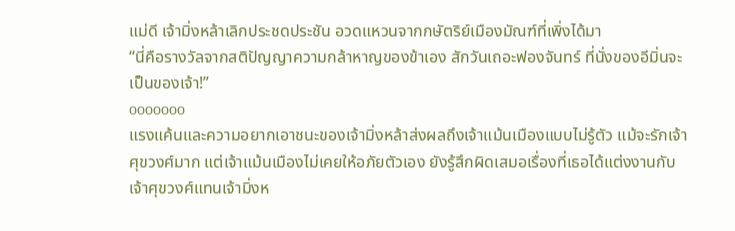แม่ดี เจ้ามิ่งหล้าเลิกประชดประชัน อวดแหวนจากกษัตริย์เมืองมัณฑ์ที่เพิ่งได้มา
“นี่คือรางวัลจากสติปัญญาความกล้าหาญของข้าเอง สักวันเถอะฟองจันทร์ ที่นั่งของอีมิ่นจะเป็นของเจ้า!”
ooooooo
แรงแค้นและความอยากเอาชนะของเจ้ามิ่งหล้าส่งผลถึงเจ้าแม้นเมืองแบบไม่รู้ตัว แม้จะรักเจ้าศุขวงศ์มาก แต่เจ้าแม้นเมืองไม่เคยให้อภัยตัวเอง ยังรู้สึกผิดเสมอเรื่องที่เธอได้แต่งงานกับเจ้าศุขวงศ์แทนเจ้ามิ่งห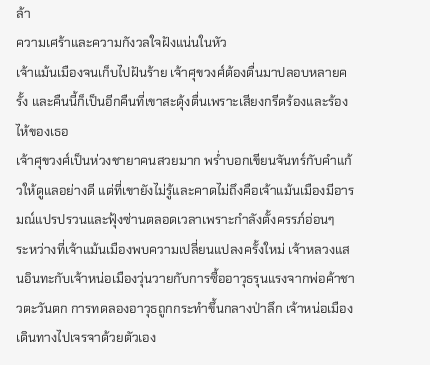ล้า
ความเศร้าและความกังวลใจฝังแน่นในหัว
เจ้าแม้นเมืองจนเก็บไปฝันร้าย เจ้าศุขวงศ์ต้องตื่นมาปลอบหลายครั้ง และคืนนี้ก็เป็นอีกคืนที่เขาสะดุ้งตื่นเพราะเสียงกรีดร้องและร้องไห้ของเธอ
เจ้าศุขวงศ์เป็นห่วงชายาคนสวยมาก พร่ำบอกเขียนจันทร์กับคำแก้วให้ดูแลอย่างดี แต่ที่เขายังไม่รู้และคาดไม่ถึงคือเจ้าแม้นเมืองมีอารมณ์แปรปรวนและฟุ้งซ่านตลอดเวลาเพราะกำลังตั้งครรภ์อ่อนๆ
ระหว่างที่เจ้าแม้นเมืองพบความเปลี่ยนแปลงครั้งใหม่ เจ้าหลวงแสนอินทะกับเจ้าหน่อเมืองวุ่นวายกับการซื้ออาวุธรุนแรงจากพ่อค้าชาวตะวันตก การทดลองอาวุธถูกกระทำขึ้นกลางป่าลึก เจ้าหน่อเมืองเดินทางไปเจรจาด้วยตัวเอง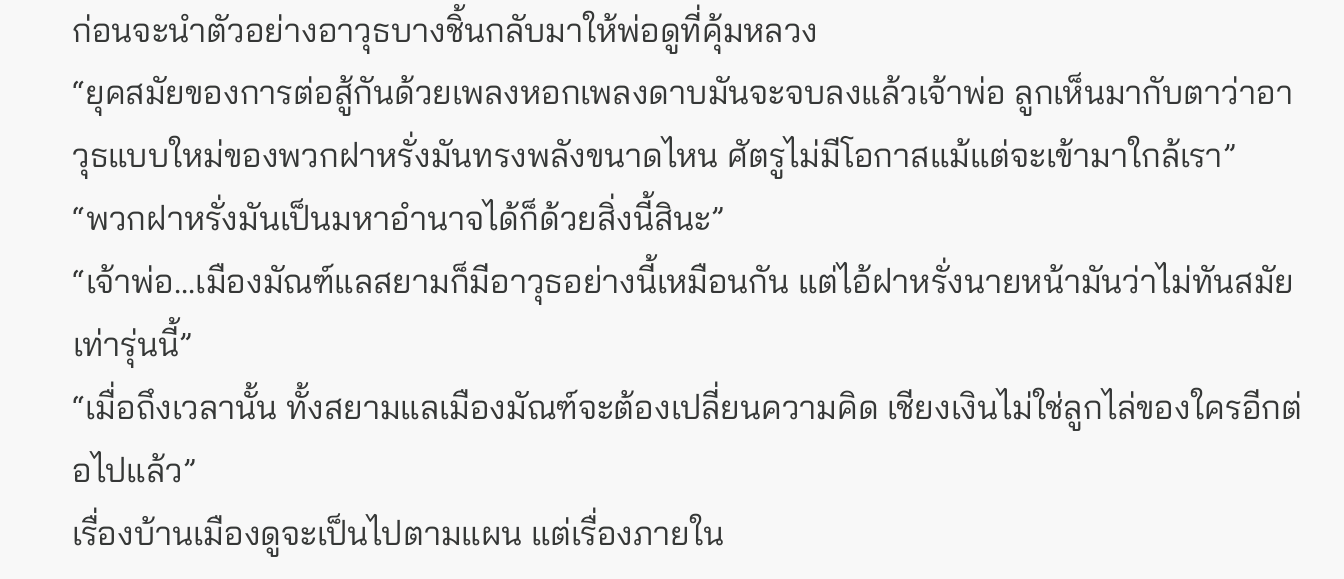ก่อนจะนำตัวอย่างอาวุธบางชิ้นกลับมาให้พ่อดูที่คุ้มหลวง
“ยุคสมัยของการต่อสู้กันด้วยเพลงหอกเพลงดาบมันจะจบลงแล้วเจ้าพ่อ ลูกเห็นมากับตาว่าอาวุธแบบใหม่ของพวกฝาหรั่งมันทรงพลังขนาดไหน ศัตรูไม่มีโอกาสแม้แต่จะเข้ามาใกล้เรา”
“พวกฝาหรั่งมันเป็นมหาอำนาจได้ก็ด้วยสิ่งนี้สินะ”
“เจ้าพ่อ...เมืองมัณฑ์แลสยามก็มีอาวุธอย่างนี้เหมือนกัน แต่ไอ้ฝาหรั่งนายหน้ามันว่าไม่ทันสมัยเท่ารุ่นนี้”
“เมื่อถึงเวลานั้น ทั้งสยามแลเมืองมัณฑ์จะต้องเปลี่ยนความคิด เชียงเงินไม่ใช่ลูกไล่ของใครอีกต่อไปแล้ว”
เรื่องบ้านเมืองดูจะเป็นไปตามแผน แต่เรื่องภายใน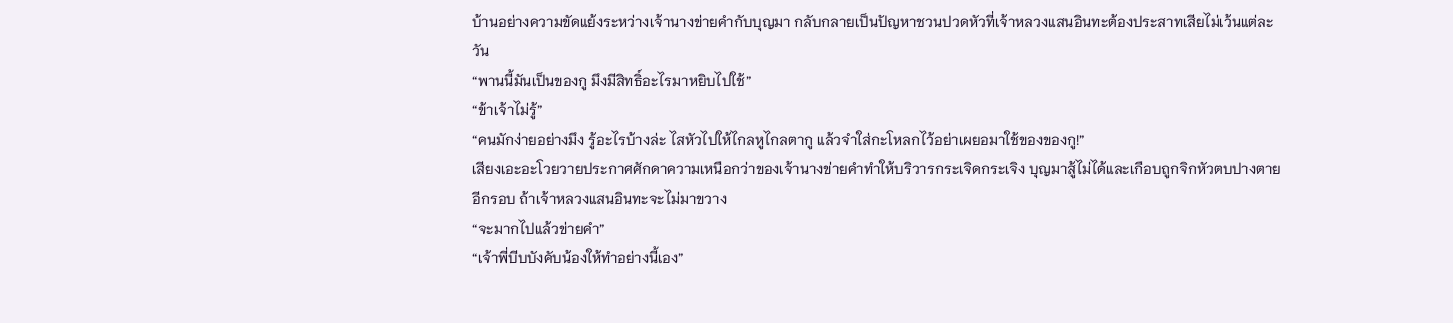บ้านอย่างความขัดแย้งระหว่างเจ้านางข่ายคำกับบุญมา กลับกลายเป็นปัญหาชวนปวดหัวที่เจ้าหลวงแสนอินทะต้องประสาทเสียไม่เว้นแต่ละวัน
“พานนี้มันเป็นของกู มึงมีสิทธิ์อะไรมาหยิบไปใช้”
“ข้าเจ้าไม่รู้”
“คนมักง่ายอย่างมึง รู้อะไรบ้างล่ะ ไสหัวไปให้ไกลหูไกลตากู แล้วจำใส่กะโหลกไว้อย่าเผยอมาใช้ของของกู!”
เสียงเอะอะโวยวายประกาศศักดาความเหนือกว่าของเจ้านางข่ายคำทำให้บริวารกระเจิดกระเจิง บุญมาสู้ไม่ได้และเกือบถูกจิกหัวตบปางตายอีกรอบ ถ้าเจ้าหลวงแสนอินทะจะไม่มาขวาง
“จะมากไปแล้วข่ายคำ”
“เจ้าพี่บีบบังคับน้องให้ทำอย่างนี้เอง”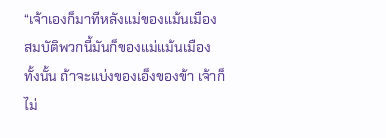“เจ้าเองก็มาทีหลังแม่ของแม้นเมือง สมบัติพวกนี้มันก็ของแม่แม้นเมืองทั้งนั้น ถ้าจะแบ่งของเอ็งของข้า เจ้าก็ไม่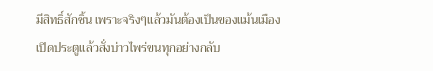มีสิทธิ์สักชิ้น เพราะจริงๆแล้วมันต้องเป็นของแม้นเมือง เปิดประตูแล้วสั่งบ่าวไพร่ขนทุกอย่างกลับ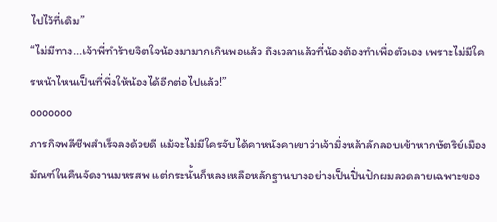ไปไว้ที่เดิม”
“ไม่มีทาง...เจ้าพี่ทำร้ายจิตใจน้องมามากเกินพอแล้ว ถึงเวลาแล้วที่น้องต้องทำเพื่อตัวเอง เพราะไม่มีใครหน้าไหนเป็นที่พึ่งให้น้องได้อีกต่อไปแล้ว!”
ooooooo
ภารกิจพลีชีพสำเร็จลงด้วยดี แม้จะไม่มีใครจับได้คาหนังคาเขาว่าเจ้ามิ่งหล้าลักลอบเข้าหากษัตริย์เมืองมัณฑ์ในคืนจัดงานมหรสพ แต่กระนั้นก็หลงเหลือหลักฐานบางอย่างเป็นปิ่นปักผมลวดลายเฉพาะของ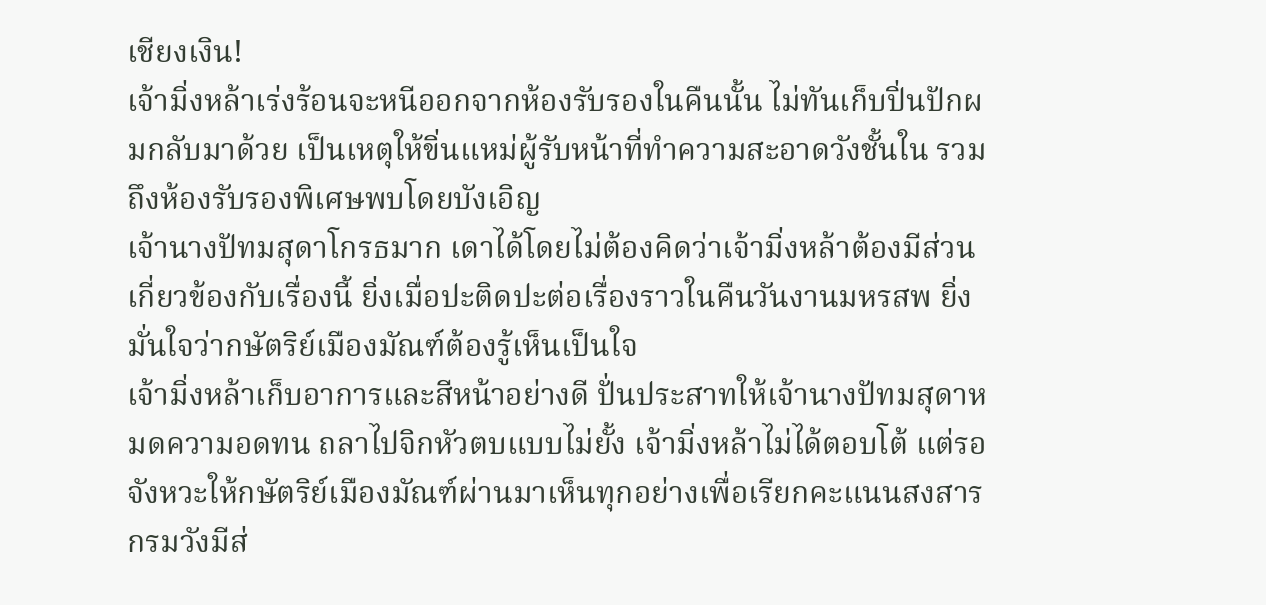เชียงเงิน!
เจ้ามิ่งหล้าเร่งร้อนจะหนีออกจากห้องรับรองในคืนนั้น ไม่ทันเก็บปิ่นปักผมกลับมาด้วย เป็นเหตุให้ขิ่นแหม่ผู้รับหน้าที่ทำความสะอาดวังชั้นใน รวมถึงห้องรับรองพิเศษพบโดยบังเอิญ
เจ้านางปัทมสุดาโกรธมาก เดาได้โดยไม่ต้องคิดว่าเจ้ามิ่งหล้าต้องมีส่วนเกี่ยวข้องกับเรื่องนี้ ยิ่งเมื่อปะติดปะต่อเรื่องราวในคืนวันงานมหรสพ ยิ่งมั่นใจว่ากษัตริย์เมืองมัณฑ์ต้องรู้เห็นเป็นใจ
เจ้ามิ่งหล้าเก็บอาการและสีหน้าอย่างดี ปั่นประสาทให้เจ้านางปัทมสุดาหมดความอดทน ถลาไปจิกหัวตบแบบไม่ยั้ง เจ้ามิ่งหล้าไม่ได้ตอบโต้ แต่รอจังหวะให้กษัตริย์เมืองมัณฑ์ผ่านมาเห็นทุกอย่างเพื่อเรียกคะแนนสงสาร
กรมวังมีส่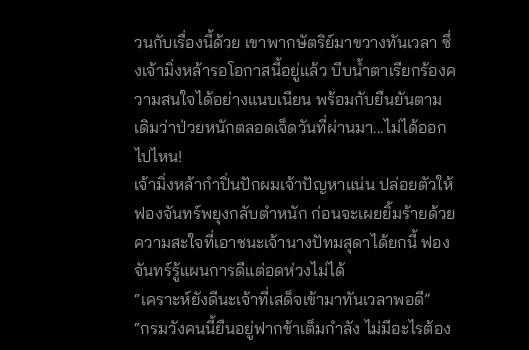วนกับเรื่องนี้ด้วย เขาพากษัตริย์มาขวางทันเวลา ซึ่งเจ้ามิ่งหล้ารอโอกาสนี้อยู่แล้ว บีบน้ำตาเรียกร้องความสนใจได้อย่างแนบเนียน พร้อมกับยืนยันตามเดิมว่าป่วยหนักตลอดเจ็ดวันที่ผ่านมา...ไม่ได้ออกไปไหน!
เจ้ามิ่งหล้ากำปิ่นปักผมเจ้าปัญหาแน่น ปล่อยตัวให้ฟองจันทร์พยุงกลับตำหนัก ก่อนจะเผยยิ้มร้ายด้วยความสะใจที่เอาชนะเจ้านางปัทมสุดาได้ยกนี้ ฟองจันทร์รู้แผนการดีแต่อดห่วงไม่ได้
“เคราะห์ยังดีนะเจ้าที่เสด็จเข้ามาทันเวลาพอดี”
“กรมวังคนนี้ยืนอยู่ฟากข้าเต็มกำลัง ไม่มีอะไรต้อง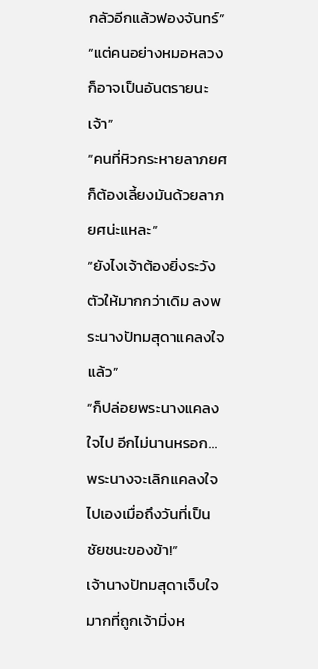กลัวอีกแล้วฟองจันทร์”
“แต่คนอย่างหมอหลวงก็อาจเป็นอันตรายนะเจ้า”
“คนที่หิวกระหายลาภยศก็ต้องเลี้ยงมันด้วยลาภยศน่ะแหละ”
“ยังไงเจ้าต้องยิ่งระวังตัวให้มากกว่าเดิม ลงพระนางปัทมสุดาแคลงใจแล้ว”
“ก็ปล่อยพระนางแคลงใจไป อีกไม่นานหรอก... พระนางจะเลิกแคลงใจไปเองเมื่อถึงวันที่เป็นชัยชนะของข้า!”
เจ้านางปัทมสุดาเจ็บใจมากที่ถูกเจ้ามิ่งห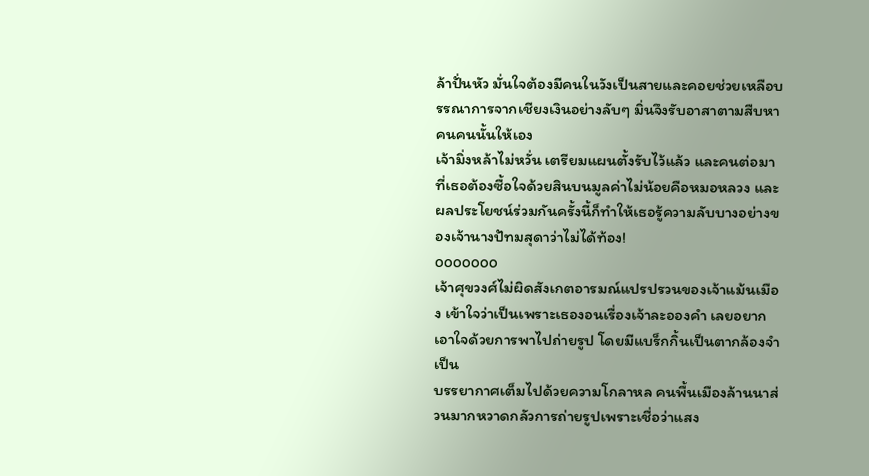ล้าปั่นหัว มั่นใจต้องมีคนในวังเป็นสายและคอยช่วยเหลือบรรณาการจากเชียงเงินอย่างลับๆ มิ่นจึงรับอาสาตามสืบหาคนคนนั้นให้เอง
เจ้ามิ่งหล้าไม่หวั่น เตรียมแผนตั้งรับไว้แล้ว และคนต่อมาที่เธอต้องซื้อใจด้วยสินบนมูลค่าไม่น้อยคือหมอหลวง และผลประโยชน์ร่วมกันครั้งนี้ก็ทำให้เธอรู้ความลับบางอย่างของเจ้านางปัทมสุดาว่าไม่ได้ท้อง!
ooooooo
เจ้าศุขวงศ์ไม่ผิดสังเกตอารมณ์แปรปรวนของเจ้าแม้นเมือง เข้าใจว่าเป็นเพราะเธองอนเรื่องเจ้าละอองคำ เลยอยากเอาใจด้วยการพาไปถ่ายรูป โดยมีแบร็กกิ้นเป็นตากล้องจำเป็น
บรรยากาศเต็มไปด้วยความโกลาหล คนพื้นเมืองล้านนาส่วนมากหวาดกลัวการถ่ายรูปเพราะเชื่อว่าแสง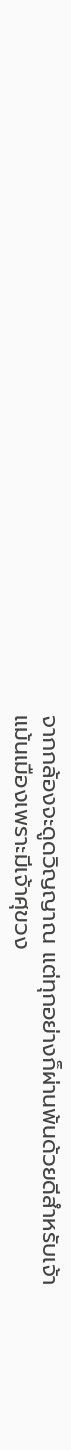จากกล้องจะดูดวิญญาณ แต่ทุกอย่างก็ผ่านพ้นด้วยดีสำหรับเจ้าแม้นเมืองเพราะมีเจ้าศุขวง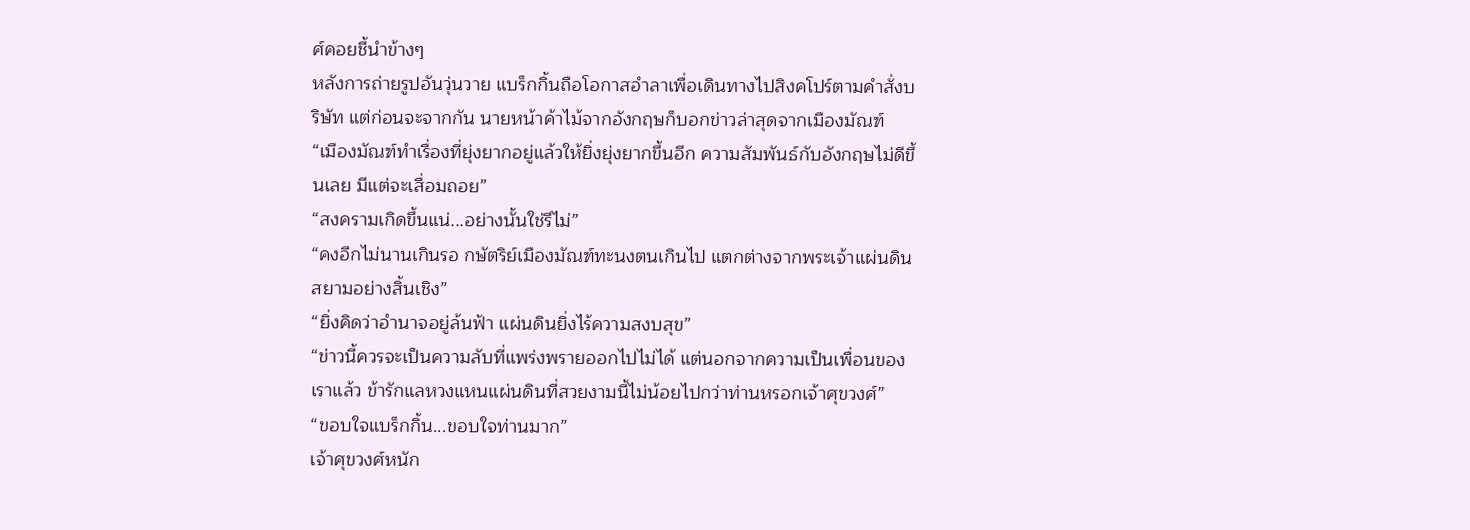ศ์คอยชี้นำข้างๆ
หลังการถ่ายรูปอันวุ่นวาย แบร็กกิ้นถือโอกาสอำลาเพื่อเดินทางไปสิงคโปร์ตามคำสั่งบริษัท แต่ก่อนจะจากกัน นายหน้าค้าไม้จากอังกฤษก็บอกข่าวล่าสุดจากเมืองมัณฑ์
“เมืองมัณฑ์ทำเรื่องที่ยุ่งยากอยู่แล้วให้ยิ่งยุ่งยากขึ้นอีก ความสัมพันธ์กับอังกฤษไม่ดีขึ้นเลย มีแต่จะเสื่อมถอย”
“สงครามเกิดขึ้นแน่...อย่างนั้นใช่รึไม่”
“คงอีกไม่นานเกินรอ กษัตริย์เมืองมัณฑ์ทะนงตนเกินไป แตกต่างจากพระเจ้าแผ่นดินสยามอย่างสิ้นเชิง”
“ยิ่งคิดว่าอำนาจอยู่ล้นฟ้า แผ่นดินยิ่งไร้ความสงบสุข”
“ข่าวนี้ควรจะเป็นความลับที่แพร่งพรายออกไปไม่ได้ แต่นอกจากความเป็นเพื่อนของเราแล้ว ข้ารักแลหวงแหนแผ่นดินที่สวยงามนี้ไม่น้อยไปกว่าท่านหรอกเจ้าศุขวงศ์”
“ขอบใจแบร็กกิ้น...ขอบใจท่านมาก”
เจ้าศุขวงศ์หนัก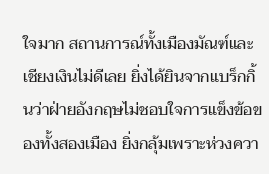ใจมาก สถานการณ์ทั้งเมืองมัณฑ์และเชียงเงินไม่ดีเลย ยิ่งได้ยินจากแบร็กกิ้นว่าฝ่ายอังกฤษไม่ชอบใจการแข็งข้อของทั้งสองเมือง ยิ่งกลุ้มเพราะห่วงควา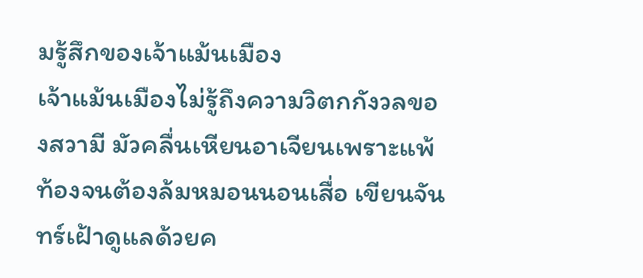มรู้สึกของเจ้าแม้นเมือง
เจ้าแม้นเมืองไม่รู้ถึงความวิตกกังวลของสวามี มัวคลื่นเหียนอาเจียนเพราะแพ้ท้องจนต้องล้มหมอนนอนเสื่อ เขียนจันทร์เฝ้าดูแลด้วยค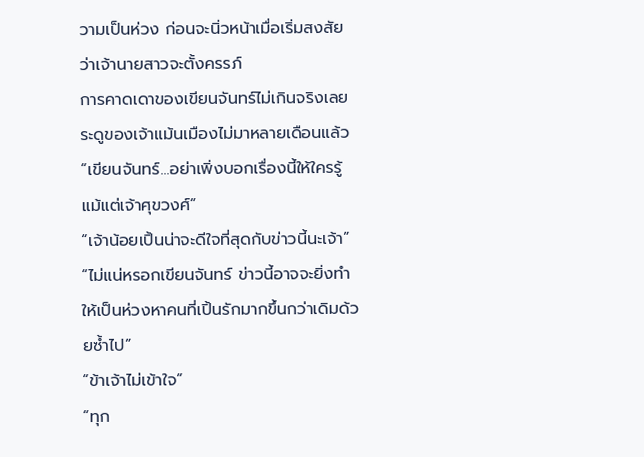วามเป็นห่วง ก่อนจะนิ่วหน้าเมื่อเริ่มสงสัยว่าเจ้านายสาวจะตั้งครรภ์
การคาดเดาของเขียนจันทร์ไม่เกินจริงเลย ระดูของเจ้าแม้นเมืองไม่มาหลายเดือนแล้ว
“เขียนจันทร์...อย่าเพิ่งบอกเรื่องนี้ให้ใครรู้ แม้แต่เจ้าศุขวงศ์”
“เจ้าน้อยเปิ้นน่าจะดีใจที่สุดกับข่าวนี้นะเจ้า”
“ไม่แน่หรอกเขียนจันทร์ ข่าวนี้อาจจะยิ่งทำให้เป็นห่วงหาคนที่เปิ้นรักมากขึ้นกว่าเดิมด้วยซ้ำไป”
“ข้าเจ้าไม่เข้าใจ”
“ทุก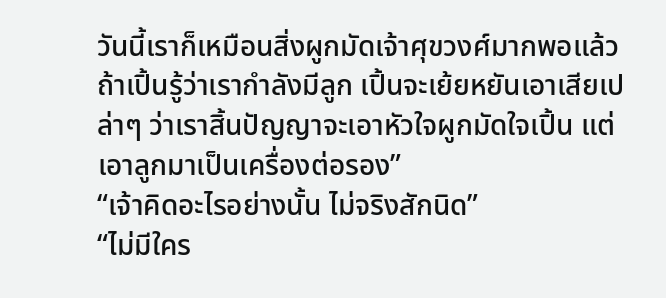วันนี้เราก็เหมือนสิ่งผูกมัดเจ้าศุขวงศ์มากพอแล้ว ถ้าเปิ้นรู้ว่าเรากำลังมีลูก เปิ้นจะเย้ยหยันเอาเสียเปล่าๆ ว่าเราสิ้นปัญญาจะเอาหัวใจผูกมัดใจเปิ้น แต่เอาลูกมาเป็นเครื่องต่อรอง”
“เจ้าคิดอะไรอย่างนั้น ไม่จริงสักนิด”
“ไม่มีใคร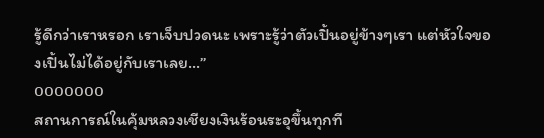รู้ดีกว่าเราหรอก เราเจ็บปวดนะ เพราะรู้ว่าตัวเปิ้นอยู่ข้างๆเรา แต่หัวใจของเปิ้นไม่ได้อยู่กับเราเลย...”
ooooooo
สถานการณ์ในคุ้มหลวงเชียงเงินร้อนระอุขึ้นทุกที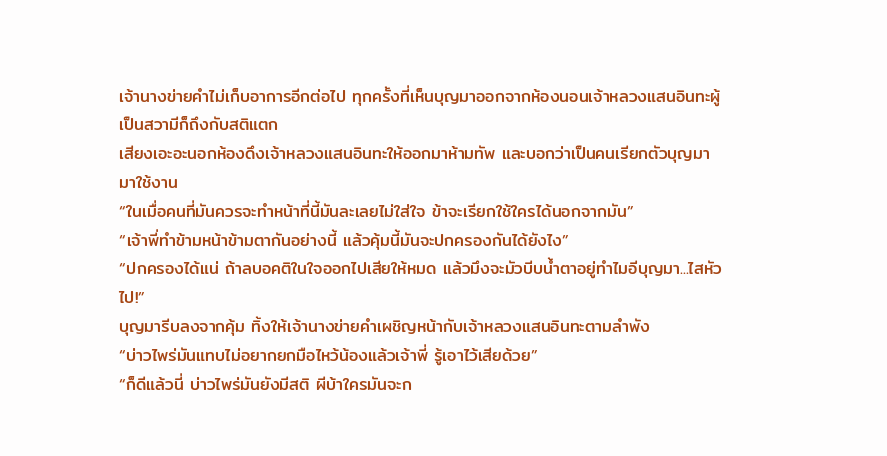เจ้านางข่ายคำไม่เก็บอาการอีกต่อไป ทุกครั้งที่เห็นบุญมาออกจากห้องนอนเจ้าหลวงแสนอินทะผู้เป็นสวามีก็ถึงกับสติแตก
เสียงเอะอะนอกห้องดึงเจ้าหลวงแสนอินทะให้ออกมาห้ามทัพ และบอกว่าเป็นคนเรียกตัวบุญมามาใช้งาน
“ในเมื่อคนที่มันควรจะทำหน้าที่นี้มันละเลยไม่ใส่ใจ ข้าจะเรียกใช้ใครได้นอกจากมัน”
“เจ้าพี่ทำข้ามหน้าข้ามตากันอย่างนี้ แล้วคุ้มนี้มันจะปกครองกันได้ยังไง”
“ปกครองได้แน่ ถ้าลบอคติในใจออกไปเสียให้หมด แล้วมึงจะมัวบีบน้ำตาอยู่ทำไมอีบุญมา...ไสหัวไป!”
บุญมารีบลงจากคุ้ม ทิ้งให้เจ้านางข่ายคำเผชิญหน้ากับเจ้าหลวงแสนอินทะตามลำพัง
“บ่าวไพร่มันแทบไม่อยากยกมือไหว้น้องแล้วเจ้าพี่ รู้เอาไว้เสียด้วย”
“ก็ดีแล้วนี่ บ่าวไพร่มันยังมีสติ ผีบ้าใครมันจะก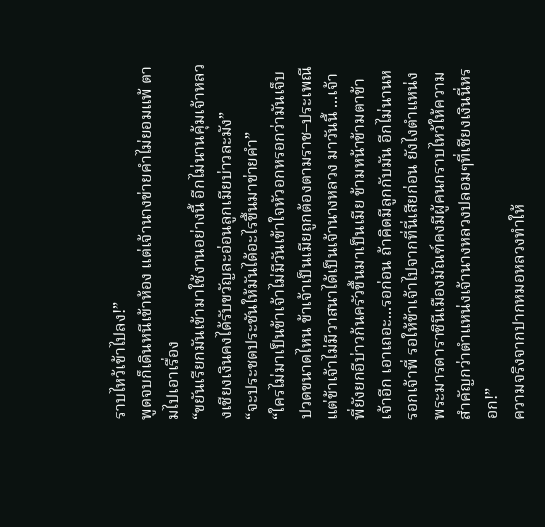ราบไหว้เข้าไปลง!”
พูดจบก็เดินหนีเข้าห้อง แต่เจ้านางข่ายคำไม่ยอมแพ้ ตามไปเอาเรื่อง
“ขยันเรียกมันเข้ามาใช้งานอย่างนี้ อีกไม่นานคุ้มเจ้าหลวงเชียงเงินคงได้รับขวัญละอ่อนลูกเมียบ่าวละมัง”
“จะประชดประชันให้มันได้อะไรขึ้นมาข่ายคำ”
“ใครไม่มาเป็นข้าเจ้าไม่มีวันเข้าใจหัวอกหรอกว่ามันเจ็บปวดขนาดไหน ข้าเจ้าเป็นเมียถูกต้องตามราช–ประเพณี แต่ข้าเจ้าไม่มีวาสนาได้เป็นเจ้านางหลวง มาวันนี้ ...เจ้าพี่ยังยกอีบ่าวก้นครัวขึ้นมาเป็นเมีย ข้ามหน้าข้ามตาข้าเจ้าอีก เอาเถอะ...รอก่อน ถ้าคิดมีลูกกับมัน อีกไม่นานหรอกเจ้าพี่ รอให้ข้าเจ้าไปจากที่นี่เสียก่อน ยังไงตำแหน่งพระมารดาราชินีเมืองมัณฑ์คงมีผู้คนกราบไหว้ให้ความสำคัญกว่าตำแหน่งเจ้านางหลวงปลอมๆที่เชียงเงินนี่หรอก!”
ความจริงจากปากหมอหลวงทำให้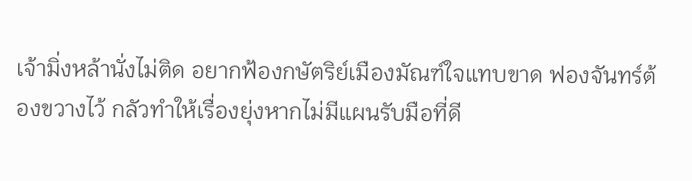เจ้ามิ่งหล้านั่งไม่ติด อยากฟ้องกษัตริย์เมืองมัณฑ์ใจแทบขาด ฟองจันทร์ต้องขวางไว้ กลัวทำให้เรื่องยุ่งหากไม่มีแผนรับมือที่ดี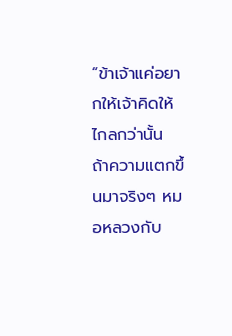“ข้าเจ้าแค่อยากให้เจ้าคิดให้ไกลกว่านั้น ถ้าความแตกขึ้นมาจริงๆ หมอหลวงกับ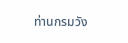ท่านกรมวัง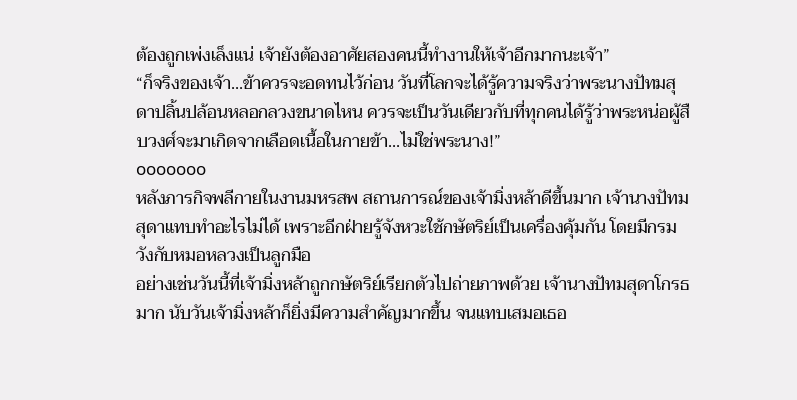ต้องถูกเพ่งเล็งแน่ เจ้ายังต้องอาศัยสองคนนี้ทำงานให้เจ้าอีกมากนะเจ้า”
“ก็จริงของเจ้า...ข้าควรจะอดทนไว้ก่อน วันที่โลกจะได้รู้ความจริงว่าพระนางปัทมสุดาปลิ้นปล้อนหลอกลวงขนาดไหน ควรจะเป็นวันเดียวกับที่ทุกคนได้รู้ว่าพระหน่อผู้สืบวงศ์จะมาเกิดจากเลือดเนื้อในกายข้า...ไม่ใช่พระนาง!”
ooooooo
หลังภารกิจพลีกายในงานมหรสพ สถานการณ์ของเจ้ามิ่งหล้าดีขึ้นมาก เจ้านางปัทมสุดาแทบทำอะไรไม่ได้ เพราะอีกฝ่ายรู้จังหวะใช้กษัตริย์เป็นเครื่องคุ้มกัน โดยมีกรมวังกับหมอหลวงเป็นลูกมือ
อย่างเช่นวันนี้ที่เจ้ามิ่งหล้าถูกกษัตริย์เรียกตัวไปถ่ายภาพด้วย เจ้านางปัทมสุดาโกรธมาก นับวันเจ้ามิ่งหล้าก็ยิ่งมีความสำคัญมากขึ้น จนแทบเสมอเธอ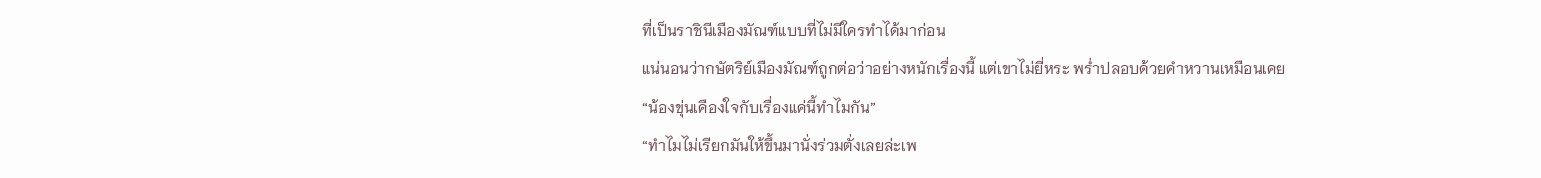ที่เป็นราชินีเมืองมัณฑ์แบบที่ไม่มีใครทำได้มาก่อน
แน่นอนว่ากษัตริย์เมืองมัณฑ์ถูกต่อว่าอย่างหนักเรื่องนี้ แต่เขาไม่ยี่หระ พร่ำปลอบด้วยคำหวานเหมือนเคย
“น้องขุ่นเคืองใจกับเรื่องแค่นี้ทำไมกัน”
“ทำไมไม่เรียกมันให้ขึ้นมานั่งร่วมตั่งเลยล่ะเพ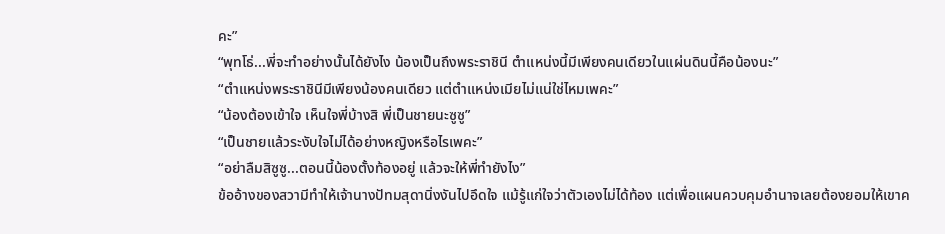คะ”
“พุทโธ่...พี่จะทำอย่างนั้นได้ยังไง น้องเป็นถึงพระราชินี ตำแหน่งนี้มีเพียงคนเดียวในแผ่นดินนี้คือน้องนะ”
“ตำแหน่งพระราชินีมีเพียงน้องคนเดียว แต่ตำแหน่งเมียไม่แน่ใช่ไหมเพคะ”
“น้องต้องเข้าใจ เห็นใจพี่บ้างสิ พี่เป็นชายนะซูซู”
“เป็นชายแล้วระงับใจไม่ได้อย่างหญิงหรือไรเพคะ”
“อย่าลืมสิซูซู...ตอนนี้น้องตั้งท้องอยู่ แล้วจะให้พี่ทำยังไง”
ข้ออ้างของสวามีทำให้เจ้านางปัทมสุดานิ่งงันไปอึดใจ แม้รู้แก่ใจว่าตัวเองไม่ได้ท้อง แต่เพื่อแผนควบคุมอำนาจเลยต้องยอมให้เขาค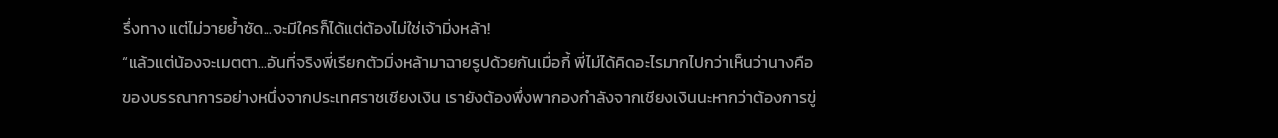รึ่งทาง แต่ไม่วายย้ำชัด...จะมีใครก็ได้แต่ต้องไม่ใช่เจ้ามิ่งหล้า!
“แล้วแต่น้องจะเมตตา...อันที่จริงพี่เรียกตัวมิ่งหล้ามาฉายรูปด้วยกันเมื่อกี้ พี่ไม่ได้คิดอะไรมากไปกว่าเห็นว่านางคือของบรรณาการอย่างหนึ่งจากประเทศราชเชียงเงิน เรายังต้องพึ่งพากองกำลังจากเชียงเงินนะหากว่าต้องการขู่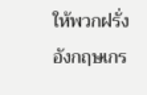ให้พวกฝรั่งอังกฤษเกร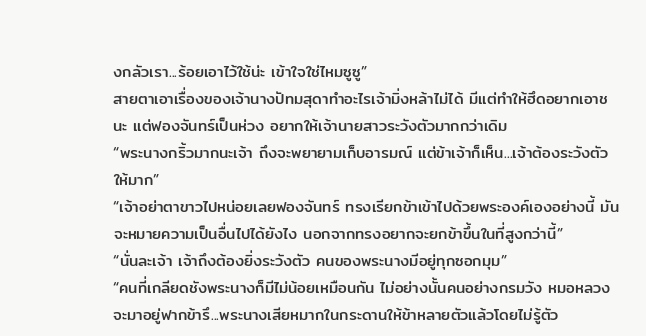งกลัวเรา...ร้อยเอาไว้ใช้น่ะ เข้าใจใช่ไหมซูซู”
สายตาเอาเรื่องของเจ้านางปัทมสุดาทำอะไรเจ้ามิ่งหล้าไม่ได้ มีแต่ทำให้ฮึดอยากเอาชนะ แต่ฟองจันทร์เป็นห่วง อยากให้เจ้านายสาวระวังตัวมากกว่าเดิม
“พระนางกริ้วมากนะเจ้า ถึงจะพยายามเก็บอารมณ์ แต่ข้าเจ้าก็เห็น...เจ้าต้องระวังตัวให้มาก”
“เจ้าอย่าตาขาวไปหน่อยเลยฟองจันทร์ ทรงเรียกข้าเข้าไปด้วยพระองค์เองอย่างนี้ มันจะหมายความเป็นอื่นไปได้ยังไง นอกจากทรงอยากจะยกข้าขึ้นในที่สูงกว่านี้”
“นั่นละเจ้า เจ้าถึงต้องยิ่งระวังตัว คนของพระนางมีอยู่ทุกซอกมุม”
“คนที่เกลียดชังพระนางก็มีไม่น้อยเหมือนกัน ไม่อย่างนั้นคนอย่างกรมวัง หมอหลวงจะมาอยู่ฟากข้ารึ...พระนางเสียหมากในกระดานให้ข้าหลายตัวแล้วโดยไม่รู้ตัว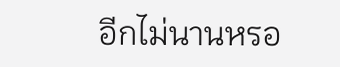อีกไม่นานหรอ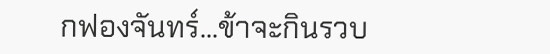กฟองจันทร์...ข้าจะกินรวบ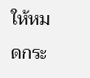ให้หมดกระ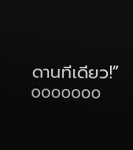ดานทีเดียว!”
ooooooo